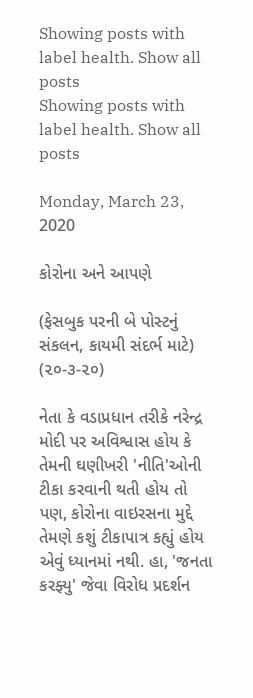Showing posts with label health. Show all posts
Showing posts with label health. Show all posts

Monday, March 23, 2020

કોરોના અને આપણે

(ફેસબુક પરની બે પોસ્ટનું સંકલન, કાયમી સંદર્ભ માટે)
(૨૦-૩-૨૦)

નેતા કે વડાપ્રધાન તરીકે નરેન્દ્ર મોદી પર અવિશ્વાસ હોય કે તેમની ઘણીખરી 'નીતિ'ઓની ટીકા કરવાની થતી હોય તો પણ, કોરોના વાઇરસના મુદ્દે તેમણે કશું ટીકાપાત્ર કહ્યું હોય એવું ધ્યાનમાં નથી. હા, 'જનતા કરફ્યુ' જેવા વિરોધ પ્રદર્શન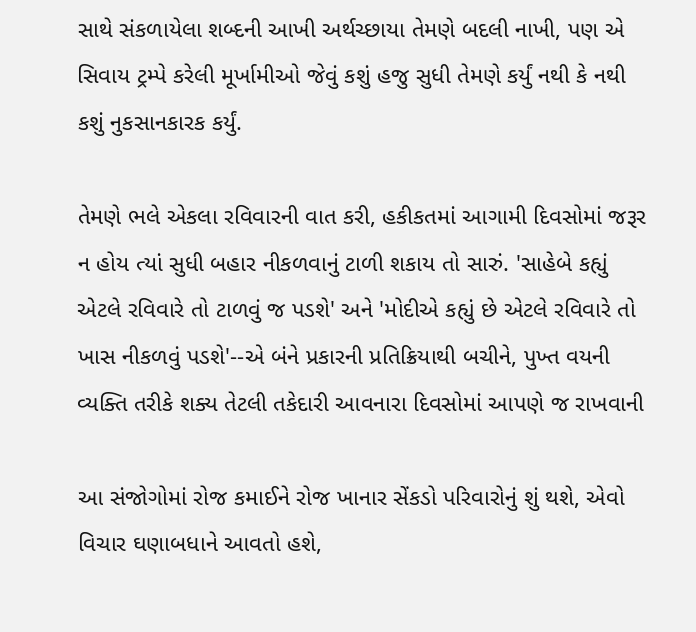સાથે સંકળાયેલા શબ્દની આખી અર્થચ્છાયા તેમણે બદલી નાખી, પણ એ સિવાય ટ્રમ્પે કરેલી મૂર્ખામીઓ જેવું કશું હજુ સુધી તેમણે કર્યું નથી કે નથી કશું નુકસાનકારક કર્યું.

તેમણે ભલે એકલા રવિવારની વાત કરી, હકીકતમાં આગામી દિવસોમાં જરૂર ન હોય ત્યાં સુધી બહાર નીકળવાનું ટાળી શકાય તો સારું. 'સાહેબે કહ્યું એટલે રવિવારે તો ટાળવું જ પડશે' અને 'મોદીએ કહ્યું છે એટલે રવિવારે તો ખાસ નીકળવું પડશે'--એ બંને પ્રકારની પ્રતિક્રિયાથી બચીને, પુખ્ત વયની વ્યક્તિ તરીકે શક્ય તેટલી તકેદારી આવનારા દિવસોમાં આપણે જ રાખવાની

આ સંજોગોમાં રોજ કમાઈને રોજ ખાનાર સેંકડો પરિવારોનું શું થશે, એવો વિચાર ઘણાબધાને આવતો હશે,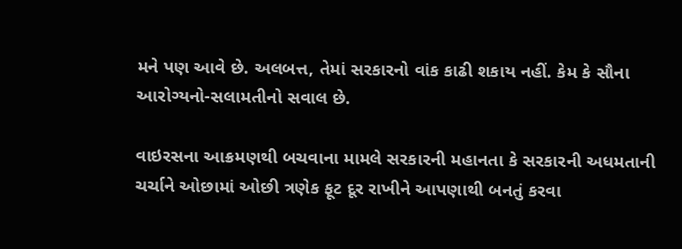મને પણ આવે છે. અલબત્ત, તેમાં સરકારનો વાંક કાઢી શકાય નહીં. કેમ કે સૌના આરોગ્યનો-સલામતીનો સવાલ છે.

વાઇરસના આક્રમણથી બચવાના મામલે સરકારની મહાનતા કે સરકારની અધમતાની ચર્ચાને ઓછામાં ઓછી ત્રણેક ફૂટ દૂર રાખીને આપણાથી બનતું કરવા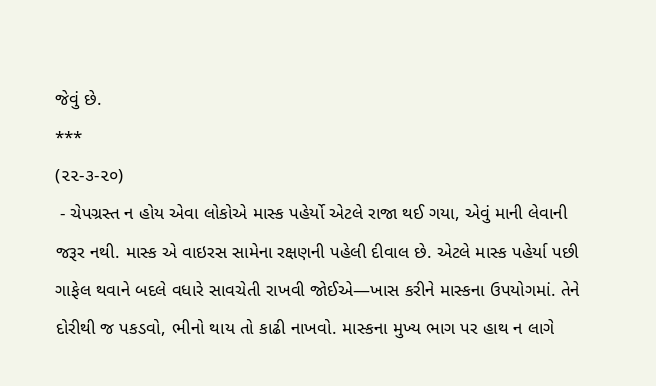જેવું છે.
***
(૨૨-૩-૨૦)
 - ચેપગ્રસ્ત ન હોય એવા લોકોએ માસ્ક પહેર્યો એટલે રાજા થઈ ગયા, એવું માની લેવાની જરૂર નથી. માસ્ક એ વાઇરસ સામેના રક્ષણની પહેલી દીવાલ છે. એટલે માસ્ક પહેર્યા પછી ગાફેલ થવાને બદલે વધારે સાવચેતી રાખવી જોઈએ—ખાસ કરીને માસ્કના ઉપયોગમાં. તેને દોરીથી જ પકડવો, ભીનો થાય તો કાઢી નાખવો. માસ્કના મુખ્ય ભાગ પર હાથ ન લાગે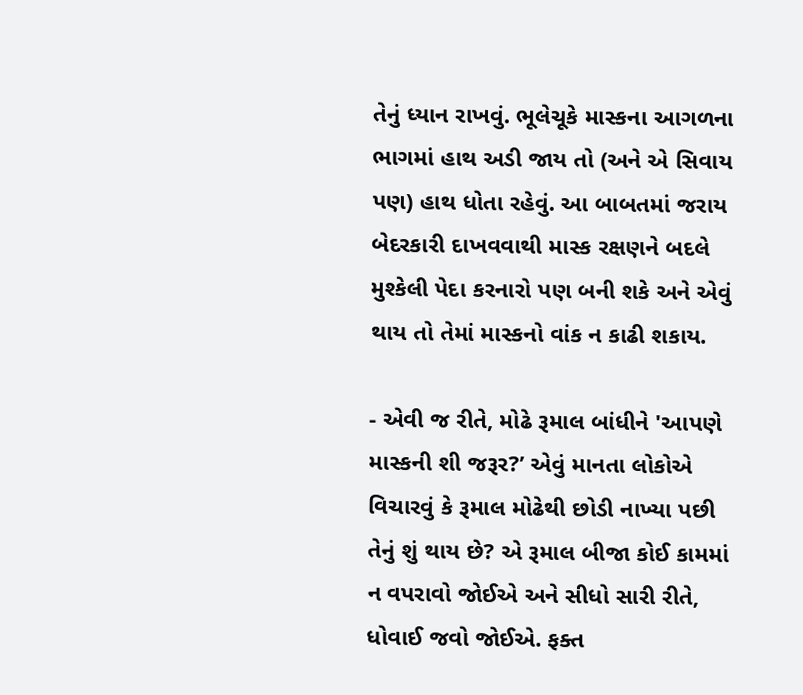તેનું ધ્યાન રાખવું. ભૂલેચૂકે માસ્કના આગળના ભાગમાં હાથ અડી જાય તો (અને એ સિવાય પણ) હાથ ધોતા રહેવું. આ બાબતમાં જરાય બેદરકારી દાખવવાથી માસ્ક રક્ષણને બદલે મુશ્કેલી પેદા કરનારો પણ બની શકે અને એવું થાય તો તેમાં માસ્કનો વાંક ન કાઢી શકાય.

- એવી જ રીતે, મોઢે રૂમાલ બાંધીને 'આપણે માસ્કની શી જરૂર?’ એવું માનતા લોકોએ વિચારવું કે રૂમાલ મોઢેથી છોડી નાખ્યા પછી તેનું શું થાય છે? એ રૂમાલ બીજા કોઈ કામમાં ન વપરાવો જોઈએ અને સીધો સારી રીતે, ધોવાઈ જવો જોઈએ. ફક્ત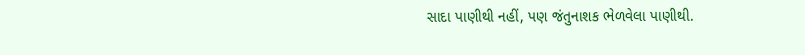સાદા પાણીથી નહીં, પણ જંતુનાશક ભેળવેલા પાણીથી.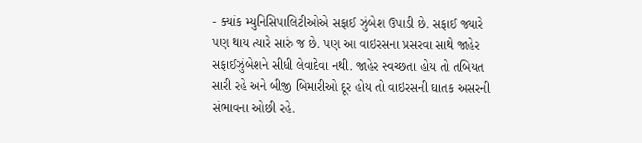- ક્યાંક મ્યુનિસિપાલિટીઓએ સફાઈ ઝુંબેશ ઉપાડી છે. સફાઈ જ્યારે પણ થાય ત્યારે સારું જ છે. પણ આ વાઇરસના પ્રસરવા સાથે જાહેર સફાઈઝુંબેશને સીધી લેવાદેવા નથી. જાહેર સ્વચ્છતા હોય તો તબિયત સારી રહે અને બીજી બિમારીઓ દૂર હોય તો વાઇરસની ઘાતક અસરની સંભાવના ઓછી રહે.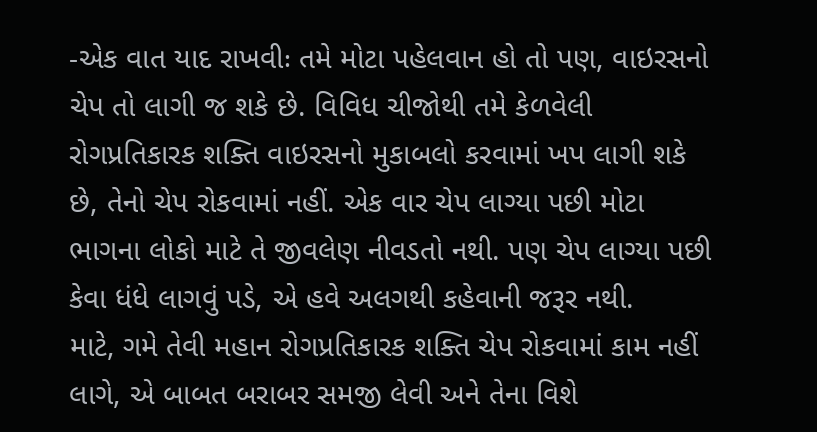-એક વાત યાદ રાખવીઃ તમે મોટા પહેલવાન હો તો પણ, વાઇરસનો ચેપ તો લાગી જ શકે છે. વિવિધ ચીજોથી તમે કેળવેલી રોગપ્રતિકારક શક્તિ વાઇરસનો મુકાબલો કરવામાં ખપ લાગી શકે છે, તેનો ચેપ રોકવામાં નહીં. એક વાર ચેપ લાગ્યા પછી મોટા ભાગના લોકો માટે તે જીવલેણ નીવડતો નથી. પણ ચેપ લાગ્યા પછી કેવા ધંધે લાગવું પડે, એ હવે અલગથી કહેવાની જરૂર નથી.
માટે, ગમે તેવી મહાન રોગપ્રતિકારક શક્તિ ચેપ રોકવામાં કામ નહીં લાગે, એ બાબત બરાબર સમજી લેવી અને તેના વિશે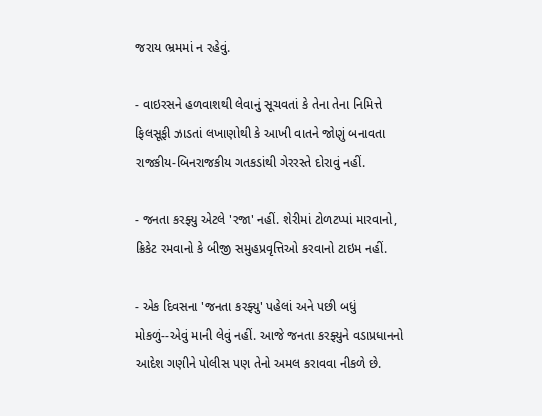જરાય ભ્રમમાં ન રહેવું.

- વાઇરસને હળવાશથી લેવાનું સૂચવતાં કે તેના તેના નિમિત્તે ફિલસૂફી ઝાડતાં લખાણોથી કે આખી વાતને જોણું બનાવતા રાજકીય-બિનરાજકીય ગતકડાંથી ગેરરસ્તે દોરાવું નહીં.

- જનતા કરફ્યુ એટલે 'રજા' નહીં. શેરીમાં ટોળટપ્પાં મારવાનો, ક્રિકેટ રમવાનો કે બીજી સમુહપ્રવૃત્તિઓ કરવાનો ટાઇમ નહીં.

- એક દિવસના 'જનતા કરફ્યુ' પહેલાં અને પછી બધું મોકળું--એવું માની લેવું નહીં. આજે જનતા કરફ્યુને વડાપ્રધાનનો આદેશ ગણીને પોલીસ પણ તેનો અમલ કરાવવા નીકળે છે.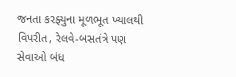જનતા કરફ્યુના મૂળભૂત ખ્યાલથી વિપરીત, રેલવે-બસતંત્રે પણ સેવાઓ બંધ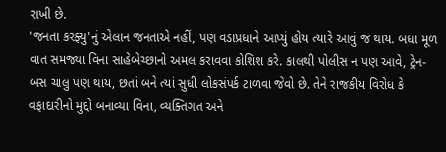રાખી છે.
'જનતા કરફ્યુ'નું એલાન જનતાએ નહીં, પણ વડાપ્રધાને આપ્યું હોય ત્યારે આવું જ થાય. બધા મૂળ વાત સમજ્યા વિના સાહેબેચ્છાનો અમલ કરાવવા કોશિશ કરે. કાલથી પોલીસ ન પણ આવે, ટ્રેન-બસ ચાલુ પણ થાય, છતાં બને ત્યાં સુધી લોકસંપર્ક ટાળવા જેવો છે. તેને રાજકીય વિરોધ કે વફાદારીનો મુદ્દો બનાવ્યા વિના, વ્યક્તિગત અને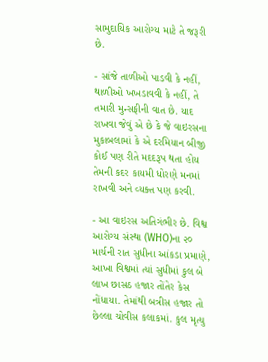સામુદાયિક આરોગ્ય માટે તે જરૂરી છે.

- સાંજે તાળીઓ પાડવી કે નહીં, થાળીઓ ખખડાવવી કે નહીં, તે તમારી મુન્સફીની વાત છે. યાદ રાખવા જેવું એ છે કે જે વાઇરસના મુકાબલામાં કે એ દરમિયાન બીજી કોઈ પણ રીતે મદદરૂપ થતા હોય તેમની કદર કાયમી ધોરણે મનમાં રાખવી અને વ્યક્ત પણ કરવી.

- આ વાઇરસ અતિગંભીર છે. વિશ્વ આરોગ્ય સંસ્થા (WHO)ના ૨૦ માર્ચની રાત સુધીના આંકડા પ્રમાણે, આખા વિશ્વમાં ત્યાં સુધીમાં કુલ બે લાખ છાસઠ હજાર તોંતેર કેસ નોંધાયા. તેમાંથી બત્રીસ હજાર તો છેલ્લા ચોવીસ કલાકમાં. કુલ મૃત્યુ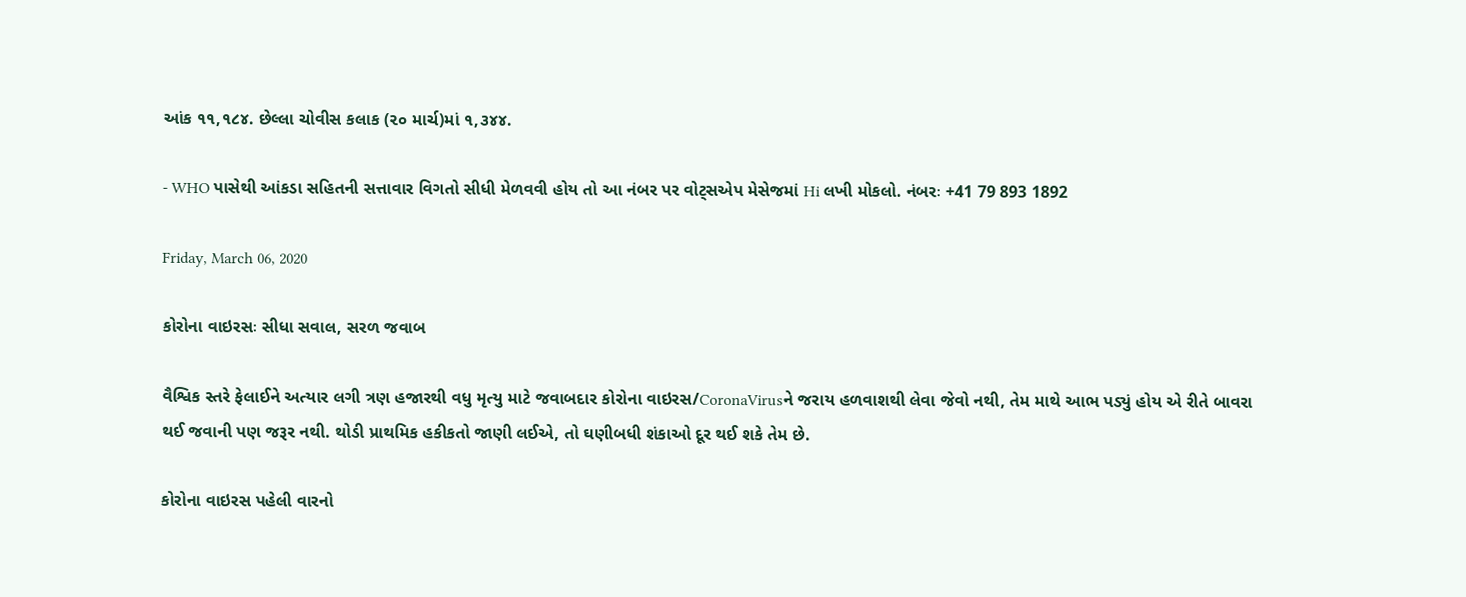આંક ૧૧,૧૮૪. છેલ્લા ચોવીસ કલાક (૨૦ માર્ચ)માં ૧,૩૪૪.

- WHO પાસેથી આંકડા સહિતની સત્તાવાર વિગતો સીધી મેળવવી હોય તો આ નંબર પર વોટ્સએપ મેસેજમાં Hi લખી મોકલો. નંબરઃ +41 79 893 1892

Friday, March 06, 2020

કોરોના વાઇરસઃ સીધા સવાલ, સરળ જવાબ

વૈશ્વિક સ્તરે ફેલાઈને અત્યાર લગી ત્રણ હજારથી વધુ મૃત્યુ માટે જવાબદાર કોરોના વાઇરસ/CoronaVirusને જરાય હળવાશથી લેવા જેવો નથી, તેમ માથે આભ પડ્યું હોય એ રીતે બાવરા થઈ જવાની પણ જરૂર નથી. થોડી પ્રાથમિક હકીકતો જાણી લઈએ, તો ઘણીબધી શંકાઓ દૂર થઈ શકે તેમ છે.

કોરોના વાઇરસ પહેલી વારનો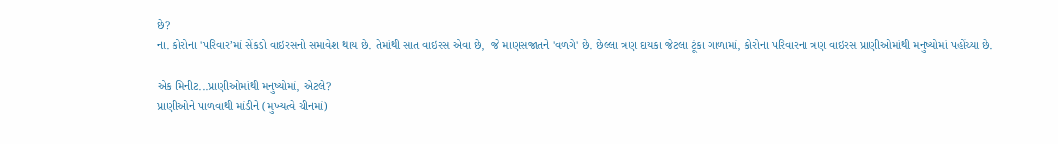છે?
ના. કોરોના 'પરિવાર’માં સેંકડો વાઇરસનો સમાવેશ થાય છે. તેમાંથી સાત વાઇરસ એવા છે,  જે માણસજાતને 'વળગે' છે. છેલ્લા ત્રણ દાયકા જેટલા ટૂંકા ગાળામાં, કોરોના પરિવારના ત્રણ વાઇરસ પ્રાણીઓમાંથી મનુષ્યોમાં પહોંચ્યા છે.

એક મિનીટ...પ્રાણીઓમાંથી મનુષ્યોમાં, એટલે?
પ્રાણીઓને પાળવાથી માંડીને (મુખ્યત્વે ચીનમાં)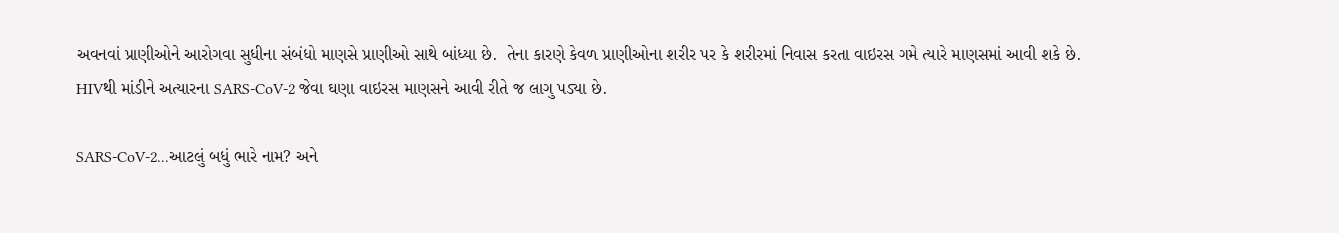અવનવાં પ્રાણીઓને આરોગવા સુધીના સંબંધો માણસે પ્રાણીઓ સાથે બાંધ્યા છે.  તેના કારણે કેવળ પ્રાણીઓના શરીર પર કે શરીરમાં નિવાસ કરતા વાઇરસ ગમે ત્યારે માણસમાં આવી શકે છે.  HIVથી માંડીને અત્યારના SARS-CoV-2 જેવા ઘણા વાઇરસ માણસને આવી રીતે જ લાગુ પડ્યા છે.

SARS-CoV-2...આટલું બધું ભારે નામ? અને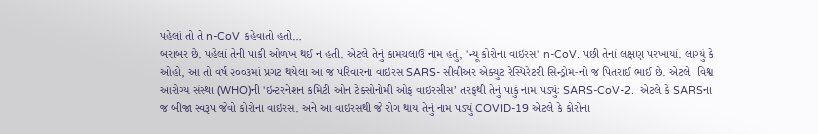પહેલાં તો તે n-CoV કહેવાતો હતો…
બરાબર છે. પહેલાં તેની પાકી ઓળખ થઈ ન હતી. એટલે તેનું કામચલાઉ નામ હતું, 'ન્યૂ કોરોના વાઇરસ' n-CoV. પછી તેનાં લક્ષણ પરખાયાં. લાગ્યું કે ઓહો, આ તો વર્ષ ૨૦૦૩માં પ્રગટ થયેલા આ જ પરિવારના વાઇરસ SARS- સીવીઅર એક્યુટ રેસ્પિરેટરી સિન્ડ્રોમ-નો જ પિતરાઈ ભાઈ છે. એટલે  વિશ્વ આરોગ્ય સંસ્થા (WHO)ની 'ઇન્ટરનેશન કમિટી ઓન ટેક્સોનોમી ઓફ વાઇરસીસ’ તરફથી તેનું પાકું નામ પડ્યુંઃ SARS-CoV-2.  એટલે કે SARSના જ બીજા સ્વરૂપ જેવો કોરોના વાઇરસ. અને આ વાઇરસથી જે રોગ થાય તેનું નામ પડ્યું COVID-19 એટલે કે કોરોના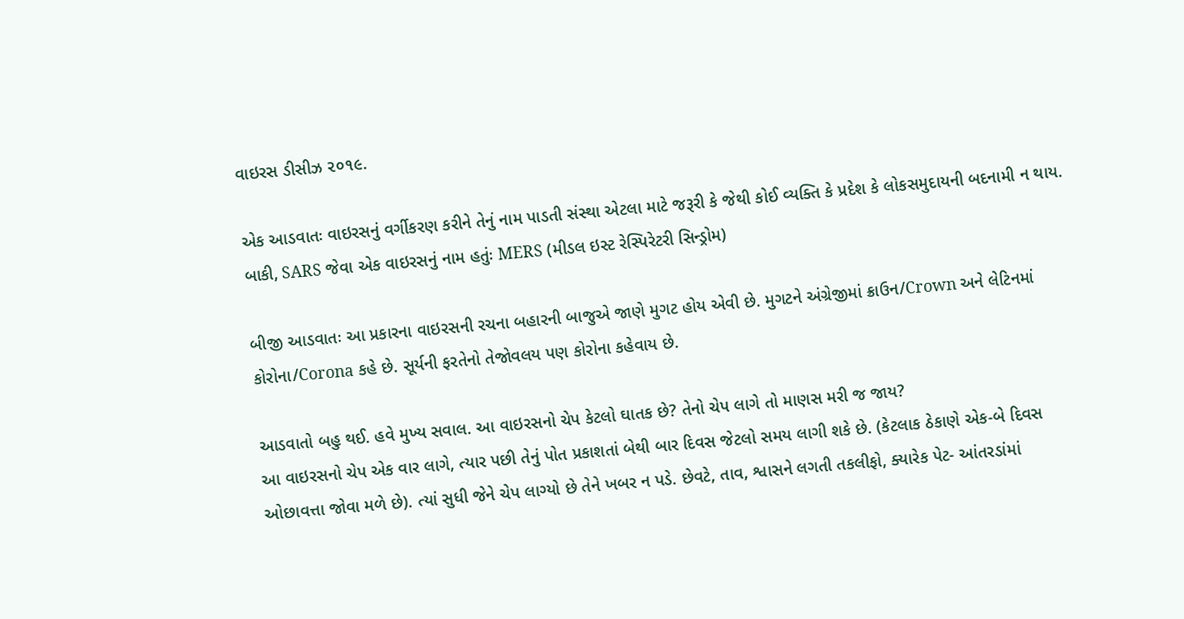વાઇરસ ડીસીઝ ૨૦૧૯.

એક આડવાતઃ વાઇરસનું વર્ગીકરણ કરીને તેનું નામ પાડતી સંસ્થા એટલા માટે જરૂરી કે જેથી કોઈ વ્યક્તિ કે પ્રદેશ કે લોકસમુદાયની બદનામી ન થાય. બાકી, SARS જેવા એક વાઇરસનું નામ હતુંઃ MERS (મીડલ ઇસ્ટ રેસ્પિરેટરી સિન્ડ્રોમ)

બીજી આડવાતઃ આ પ્રકારના વાઇરસની રચના બહારની બાજુએ જાણે મુગટ હોય એવી છે. મુગટને અંગ્રેજીમાં ક્રાઉન/Crown અને લેટિનમાં કોરોના/Corona કહે છે. સૂર્યની ફરતેનો તેજોવલય પણ કોરોના કહેવાય છે.

આડવાતો બહુ થઈ. હવે મુખ્ય સવાલ. આ વાઇરસનો ચેપ કેટલો ઘાતક છે? તેનો ચેપ લાગે તો માણસ મરી જ જાય?
આ વાઇરસનો ચેપ એક વાર લાગે, ત્યાર પછી તેનું પોત પ્રકાશતાં બેથી બાર દિવસ જેટલો સમય લાગી શકે છે. (કેટલાક ઠેકાણે એક-બે દિવસ ઓછાવત્તા જોવા મળે છે). ત્યાં સુધી જેને ચેપ લાગ્યો છે તેને ખબર ન પડે. છેવટે, તાવ, શ્વાસને લગતી તકલીફો, ક્યારેક પેટ- આંતરડાંમાં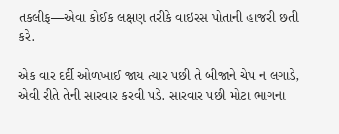તકલીફ—એવા કોઈક લક્ષણ તરીકે વાઇરસ પોતાની હાજરી છતી કરે.

એક વાર દર્દી ઓળખાઈ જાય ત્યાર પછી તે બીજાને ચેપ ન લગાડે, એવી રીતે તેની સારવાર કરવી પડે. સારવાર પછી મોટા ભાગના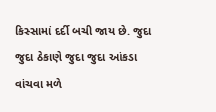કિસ્સામાં દર્દી બચી જાય છે. જુદા જુદા ઠેકાણે જુદા જુદા આંકડા વાંચવા મળે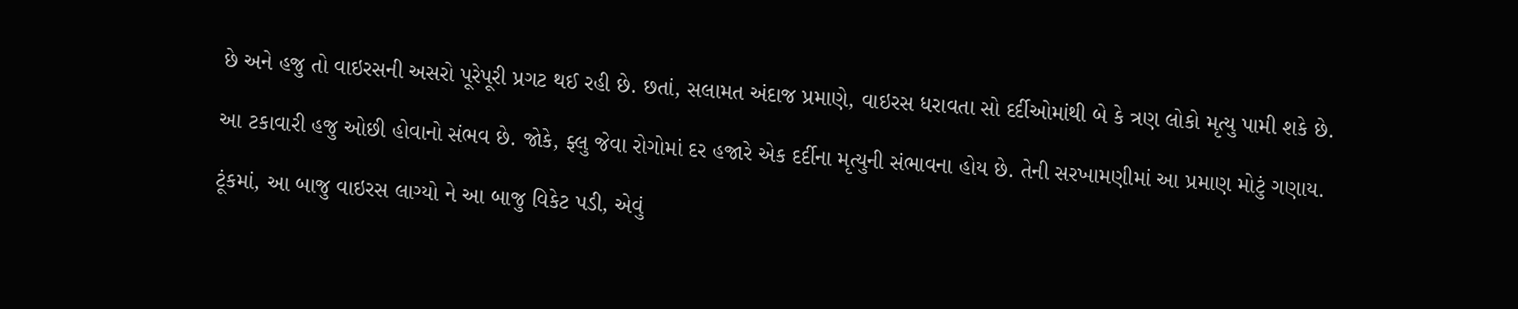છે અને હજુ તો વાઇરસની અસરો પૂરેપૂરી પ્રગટ થઈ રહી છે. છતાં, સલામત અંદાજ પ્રમાણે, વાઇરસ ધરાવતા સો દર્દીઓમાંથી બે કે ત્રણ લોકો મૃત્યુ પામી શકે છે.

આ ટકાવારી હજુ ઓછી હોવાનો સંભવ છે. જોકે, ફ્લુ જેવા રોગોમાં દર હજારે એક દર્દીના મૃત્યુની સંભાવના હોય છે. તેની સરખામણીમાં આ પ્રમાણ મોટું ગણાય.

ટૂંકમાં, આ બાજુ વાઇરસ લાગ્યો ને આ બાજુ વિકેટ પડી, એવું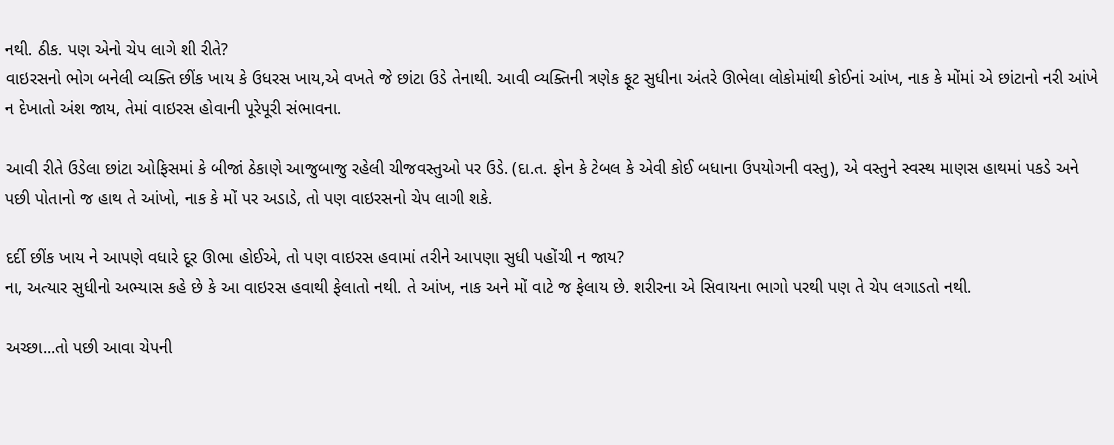નથી. ઠીક. પણ એનો ચેપ લાગે શી રીતે?
વાઇરસનો ભોગ બનેલી વ્યક્તિ છીંક ખાય કે ઉધરસ ખાય,એ વખતે જે છાંટા ઉડે તેનાથી. આવી વ્યક્તિની ત્રણેક ફૂટ સુધીના અંતરે ઊભેલા લોકોમાંથી કોઈનાં આંખ, નાક કે મોંમાં એ છાંટાનો નરી આંખે ન દેખાતો અંશ જાય, તેમાં વાઇરસ હોવાની પૂરેપૂરી સંભાવના.

આવી રીતે ઉડેલા છાંટા ઓફિસમાં કે બીજાં ઠેકાણે આજુબાજુ રહેલી ચીજવસ્તુઓ પર ઉડે. (દા.ત. ફોન કે ટેબલ કે એવી કોઈ બધાના ઉપયોગની વસ્તુ), એ વસ્તુને સ્વસ્થ માણસ હાથમાં પકડે અને પછી પોતાનો જ હાથ તે આંખો, નાક કે મોં પર અડાડે, તો પણ વાઇરસનો ચેપ લાગી શકે.

દર્દી છીંક ખાય ને આપણે વધારે દૂર ઊભા હોઈએ, તો પણ વાઇરસ હવામાં તરીને આપણા સુધી પહોંચી ન જાય?
ના, અત્યાર સુધીનો અભ્યાસ કહે છે કે આ વાઇરસ હવાથી ફેલાતો નથી. તે આંખ, નાક અને મોં વાટે જ ફેલાય છે. શરીરના એ સિવાયના ભાગો પરથી પણ તે ચેપ લગાડતો નથી.

અચ્છા...તો પછી આવા ચેપની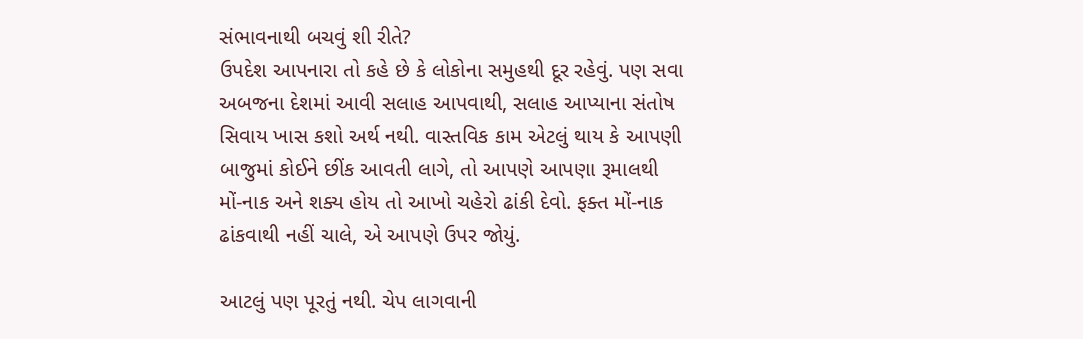સંભાવનાથી બચવું શી રીતે?
ઉપદેશ આપનારા તો કહે છે કે લોકોના સમુહથી દૂર રહેવું. પણ સવા અબજના દેશમાં આવી સલાહ આપવાથી, સલાહ આપ્યાના સંતોષ સિવાય ખાસ કશો અર્થ નથી. વાસ્તવિક કામ એટલું થાય કે આપણી બાજુમાં કોઈને છીંક આવતી લાગે, તો આપણે આપણા રૂમાલથી મોં-નાક અને શક્ય હોય તો આખો ચહેરો ઢાંકી દેવો. ફક્ત મોં-નાક ઢાંકવાથી નહીં ચાલે, એ આપણે ઉપર જોયું.

આટલું પણ પૂરતું નથી. ચેપ લાગવાની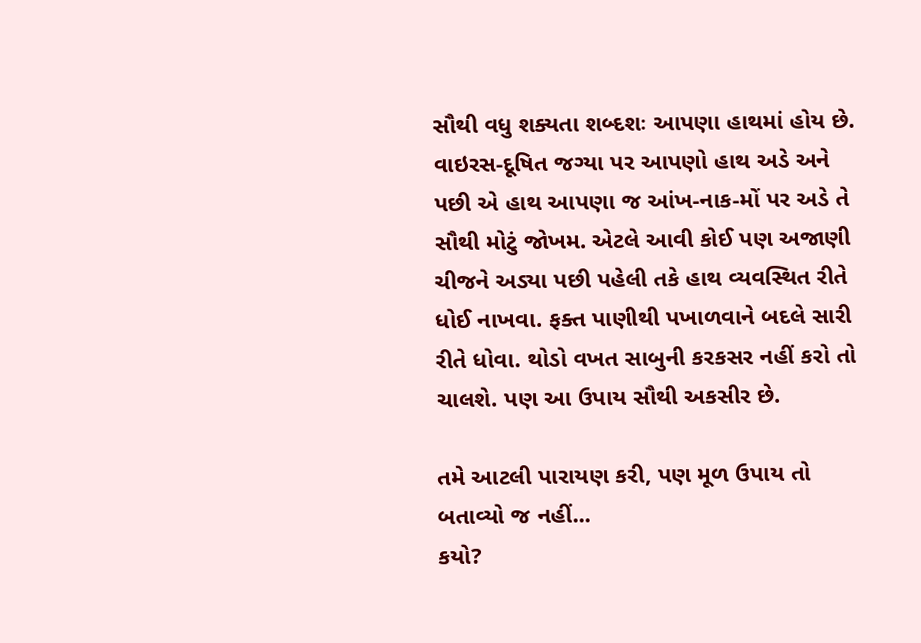સૌથી વધુ શક્યતા શબ્દશઃ આપણા હાથમાં હોય છે. વાઇરસ-દૂષિત જગ્યા પર આપણો હાથ અડે અને પછી એ હાથ આપણા જ આંખ-નાક-મોં પર અડે તે સૌથી મોટું જોખમ. એટલે આવી કોઈ પણ અજાણી ચીજને અડ્યા પછી પહેલી તકે હાથ વ્યવસ્થિત રીતે ધોઈ નાખવા. ફક્ત પાણીથી પખાળવાને બદલે સારી રીતે ધોવા. થોડો વખત સાબુની કરકસર નહીં કરો તો ચાલશે. પણ આ ઉપાય સૌથી અકસીર છે.

તમે આટલી પારાયણ કરી, પણ મૂળ ઉપાય તો બતાવ્યો જ નહીં...
કયો?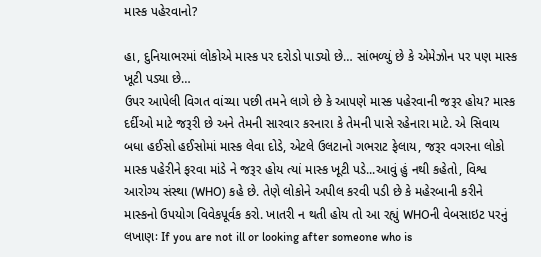માસ્ક પહેરવાનો?

હા, દુનિયાભરમાં લોકોએ માસ્ક પર દરોડો પાડ્યો છે… સાંભળ્યું છે કે એમેઝોન પર પણ માસ્ક ખૂટી પડ્યા છે…
ઉપર આપેલી વિગત વાંચ્યા પછી તમને લાગે છે કે આપણે માસ્ક પહેરવાની જરૂર હોય? માસ્ક દર્દીઓ માટે જરૂરી છે અને તેમની સારવાર કરનારા કે તેમની પાસે રહેનારા માટે. એ સિવાય બધા હઈસો હઈસોમાં માસ્ક લેવા દોડે, એટલે ઉલટાનો ગભરાટ ફેલાય, જરૂર વગરના લોકો માસ્ક પહેરીને ફરવા માંડે ને જરૂર હોય ત્યાં માસ્ક ખૂટી પડે...આવું હું નથી કહેતો, વિશ્વ આરોગ્ય સંસ્થા (WHO) કહે છે. તેણે લોકોને અપીલ કરવી પડી છે કે મહેરબાની કરીને માસ્કનો ઉપયોગ વિવેકપૂર્વક કરો. ખાતરી ન થતી હોય તો આ રહ્યું WHOની વેબસાઇટ પરનું લખાણઃ If you are not ill or looking after someone who is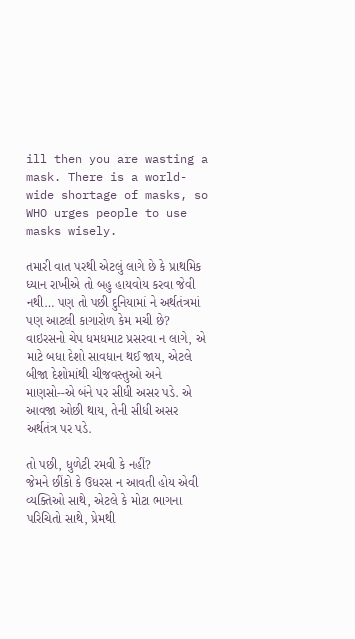ill then you are wasting a mask. There is a world-wide shortage of masks, so WHO urges people to use masks wisely.

તમારી વાત પરથી એટલું લાગે છે કે પ્રાથમિક ધ્યાન રાખીએ તો બહુ હાયવોય કરવા જેવી નથી… પણ તો પછી દુનિયામાં ને અર્થતંત્રમાં પણ આટલી કાગારોળ કેમ મચી છે?
વાઇરસનો ચેપ ધમધમાટ પ્રસરવા ન લાગે, એ માટે બધા દેશો સાવધાન થઈ જાય, એટલે બીજા દેશોમાંથી ચીજવસ્તુઓ અને માણસો--એ બંને પર સીધી અસર પડે. એ આવજા ઓછી થાય, તેની સીધી અસર અર્થતંત્ર પર પડે.

તો પછી, ધુળેટી રમવી કે નહીં?
જેમને છીંકો કે ઉધરસ ન આવતી હોય એવી વ્યક્તિઓ સાથે, એટલે કે મોટા ભાગના પરિચિતો સાથે, પ્રેમથી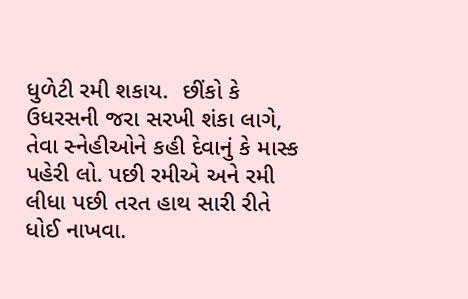ધુળેટી રમી શકાય.  છીંકો કે ઉધરસની જરા સરખી શંકા લાગે, તેવા સ્નેહીઓને કહી દેવાનું કે માસ્ક પહેરી લો. પછી રમીએ અને રમી લીધા પછી તરત હાથ સારી રીતે ધોઈ નાખવા.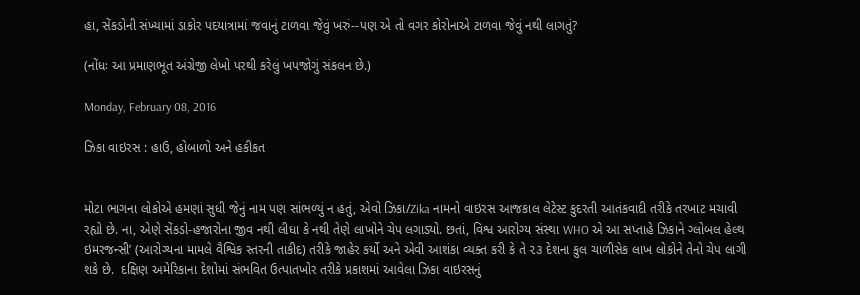હા, સેંકડોની સંખ્યામાં ડાકોર પદયાત્રામાં જવાનું ટાળવા જેવું ખરું--પણ એ તો વગર કોરોનાએ ટાળવા જેવું નથી લાગતું?

(નોંધઃ આ પ્રમાણભૂત અંગ્રેજી લેખો પરથી કરેલું ખપજોગું સંકલન છે.)

Monday, February 08, 2016

ઝિકા વાઇરસ : હાઉ, હોબાળો અને હકીકત


મોટા ભાગના લોકોએ હમણાં સુધી જેનું નામ પણ સાંભળ્યું ન હતું, એવો ઝિકા/Zika નામનો વાઇરસ આજકાલ લેટેસ્ટ કુદરતી આતંકવાદી તરીકે તરખાટ મચાવી રહ્યો છે. ના, એણે સેંકડો-હજારોના જીવ નથી લીધા કે નથી તેણે લાખોને ચેપ લગાડ્યો. છતાં, વિશ્વ આરોગ્ય સંસ્થા WHO એ આ સપ્તાહે ઝિકાને ગ્લોબલ હેલ્થ ઇમરજન્સી’ (આરોગ્યના મામલે વૈશ્વિક સ્તરની તાકીદ) તરીકે જાહેર કર્યો અને એવી આશંકા વ્યક્ત કરી કે તે ૨૩ દેશના કુલ ચાળીસેક લાખ લોકોને તેનો ચેપ લાગી શકે છે.  દક્ષિણ અમેરિકાના દેશોમાં સંભવિત ઉત્પાતખોર તરીકે પ્રકાશમાં આવેલા ઝિકા વાઇરસનું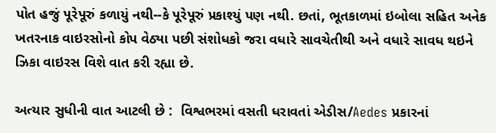પોત હજું પૂરેપૂરું કળાયું નથી--કે પૂરેપૂરું પ્રકાશ્યું પણ નથી. છતાં, ભૂતકાળમાં ઇબોલા સહિત અનેક ખતરનાક વાઇરસોનો કોપ વેઠ્યા પછી સંશોધકો જરા વધારે સાવચેતીથી અને વધારે સાવધ થઇને ઝિકા વાઇરસ વિશે વાત કરી રહ્યા છે.

અત્યાર સુધીની વાત આટલી છે :  વિશ્વભરમાં વસતી ધરાવતાં એડીસ/Aedes પ્રકારનાં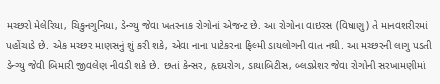મચ્છરો મેલેરિયા, ચિકુનગુનિયા, ડેન્ગ્યુ જેવા ખતરનાક રોગોનાં એજન્ટ છે. આ રોગોના વાઇરસ (વિષાણુ) તે માનવશરીરમાં પહોંચાડે છે. એક મચ્છર માણસનું શું કરી શકે, એવા નાના પાટેકરના ફિલ્મી ડાયલોગની વાત નથી. આ મચ્છરની લાગુ પડતી ડેન્ગ્યુ જેવી બિમારી જીવલેણ નીવડી શકે છે. છતાં કેન્સર, હૃદયરોગ, ડાયાબિટીસ, બ્લડપ્રેશર જેવા રોગોની સરખામણીમાં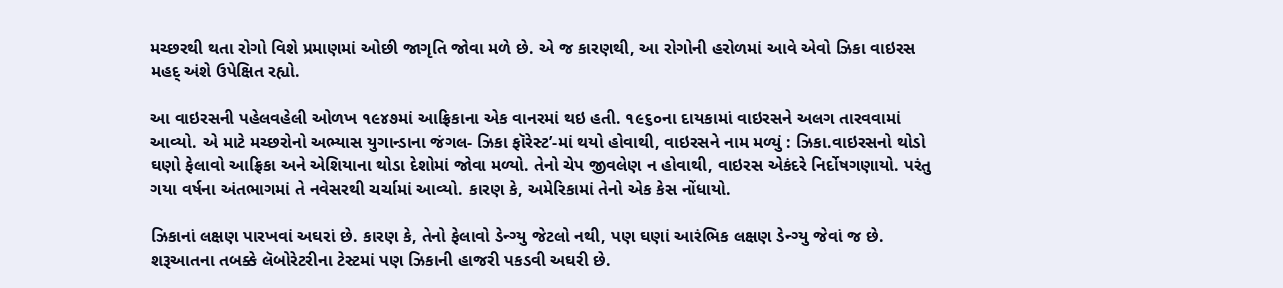મચ્છરથી થતા રોગો વિશે પ્રમાણમાં ઓછી જાગૃતિ જોવા મળે છે. એ જ કારણથી, આ રોગોની હરોળમાં આવે એવો ઝિકા વાઇરસ મહદ્‌ અંશે ઉપેક્ષિત રહ્યો.

આ વાઇરસની પહેલવહેલી ઓળખ ૧૯૪૭માં આફ્રિકાના એક વાનરમાં થઇ હતી. ૧૯૬૦ના દાયકામાં વાઇરસને અલગ તારવવામાં આવ્યો. એ માટે મચ્છરોનો અભ્યાસ યુગાન્ડાના જંગલ- ઝિકા ફૉરેસ્ટ’-માં થયો હોવાથી, વાઇરસને નામ મળ્યું : ઝિકા.વાઇરસનો થોડો ઘણો ફેલાવો આફ્રિકા અને એશિયાના થોડા દેશોમાં જોવા મળ્યો. તેનો ચેપ જીવલેણ ન હોવાથી, વાઇરસ એકંદરે નિર્દોષગણાયો. પરંતુ ગયા વર્ષના અંતભાગમાં તે નવેસરથી ચર્ચામાં આવ્યો. કારણ કે, અમેરિકામાં તેનો એક કેસ નોંધાયો.

ઝિકાનાં લક્ષણ પારખવાં અઘરાં છે. કારણ કે, તેનો ફેલાવો ડેન્ગ્યુ જેટલો નથી, પણ ઘણાં આરંભિક લક્ષણ ડેન્ગ્યુ જેવાં જ છે. શરૂઆતના તબક્કે લૅબોરેટરીના ટેસ્ટમાં પણ ઝિકાની હાજરી પકડવી અઘરી છે.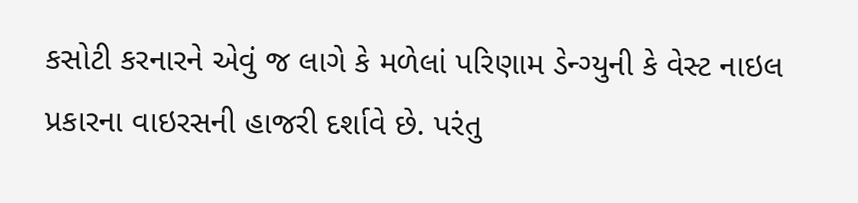કસોટી કરનારને એવું જ લાગે કે મળેલાં પરિણામ ડેન્ગ્યુની કે વેસ્ટ નાઇલ પ્રકારના વાઇરસની હાજરી દર્શાવે છે. પરંતુ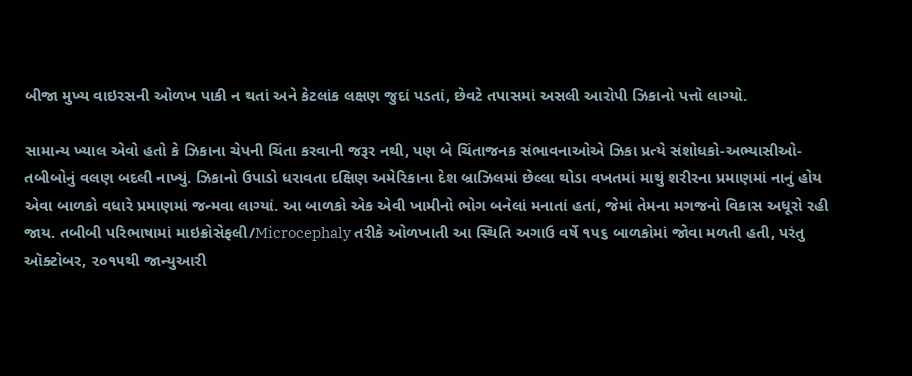બીજા મુખ્ય વાઇરસની ઓળખ પાકી ન થતાં અને કેટલાંક લક્ષણ જુદાં પડતાં, છેવટે તપાસમાં અસલી આરોપી ઝિકાનો પત્તો લાગ્યો.

સામાન્ય ખ્યાલ એવો હતો કે ઝિકાના ચેપની ચિંતા કરવાની જરૂર નથી, પણ બે ચિંતાજનક સંભાવનાઓએ ઝિકા પ્રત્યે સંશોધકો-અભ્યાસીઓ-તબીબોનું વલણ બદલી નાખ્યું. ઝિકાનો ઉપાડો ધરાવતા દક્ષિણ અમેરિકાના દેશ બ્રાઝિલમાં છેલ્લા થોડા વખતમાં માથું શરીરના પ્રમાણમાં નાનું હોય એવા બાળકો વધારે પ્રમાણમાં જન્મવા લાગ્યાં. આ બાળકો એક એવી ખામીનો ભોગ બનેલાં મનાતાં હતાં, જેમાં તેમના મગજનો વિકાસ અધૂરો રહી જાય. તબીબી પરિભાષામાં માઇક્રોસેફલી/Microcephaly તરીકે ઓળખાતી આ સ્થિતિ અગાઉ વર્ષે ૧૫૬ બાળકોમાં જોવા મળતી હતી, પરંતુ ઑક્ટોબર, ૨૦૧૫થી જાન્યુઆરી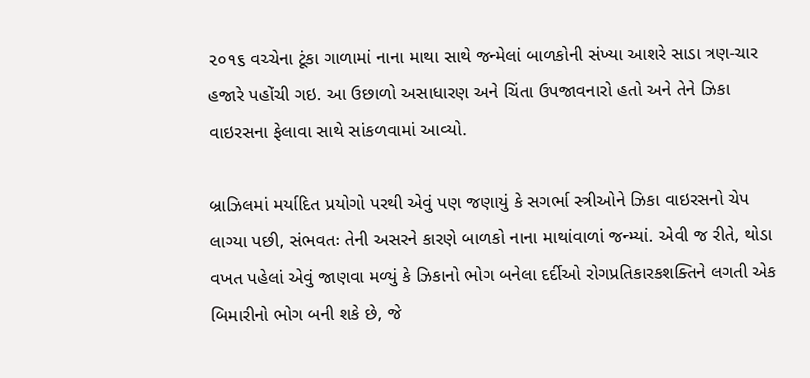૨૦૧૬ વચ્ચેના ટૂંકા ગાળામાં નાના માથા સાથે જન્મેલાં બાળકોની સંખ્યા આશરે સાડા ત્રણ-ચાર હજારે પહોંચી ગઇ. આ ઉછાળો અસાધારણ અને ચિંતા ઉપજાવનારો હતો અને તેને ઝિકા વાઇરસના ફેલાવા સાથે સાંકળવામાં આવ્યો.

બ્રાઝિલમાં મર્યાદિત પ્રયોગો પરથી એવું પણ જણાયું કે સગર્ભા સ્ત્રીઓને ઝિકા વાઇરસનો ચેપ લાગ્યા પછી, સંભવતઃ તેની અસરને કારણે બાળકો નાના માથાંવાળાં જન્મ્યાં. એવી જ રીતે, થોડા વખત પહેલાં એવું જાણવા મળ્યું કે ઝિકાનો ભોગ બનેલા દર્દીઓ રોગપ્રતિકારકશક્તિને લગતી એક બિમારીનો ભોગ બની શકે છે, જે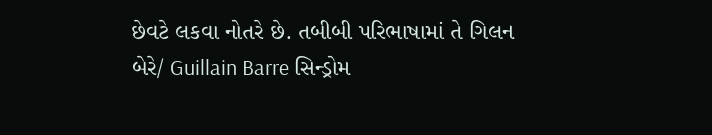છેવટે લકવા નોતરે છે. તબીબી પરિભાષામાં તે ગિલન બેરે/ Guillain Barre સિન્ડ્રોમ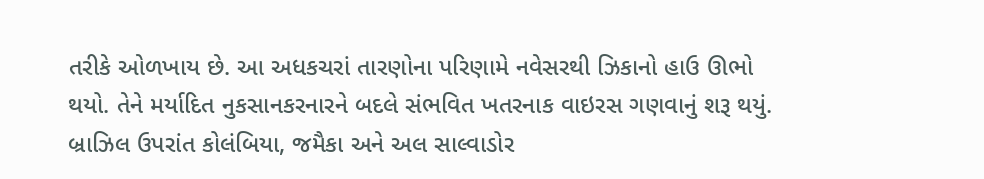તરીકે ઓળખાય છે. આ અધકચરાં તારણોના પરિણામે નવેસરથી ઝિકાનો હાઉ ઊભો થયો. તેને મર્યાદિત નુકસાનકરનારને બદલે સંભવિત ખતરનાક વાઇરસ ગણવાનું શરૂ થયું. બ્રાઝિલ ઉપરાંત કોલંબિયા, જમૈકા અને અલ સાલ્વાડોર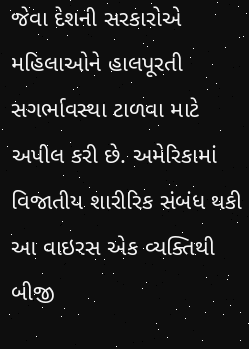જેવા દેશની સરકારોએ મહિલાઓને હાલપૂરતી સગર્ભાવસ્થા ટાળવા માટે અપીલ કરી છે. અમેરિકામાં વિજાતીય શારીરિક સંબંધ થકી આ વાઇરસ એક વ્યક્તિથી બીજી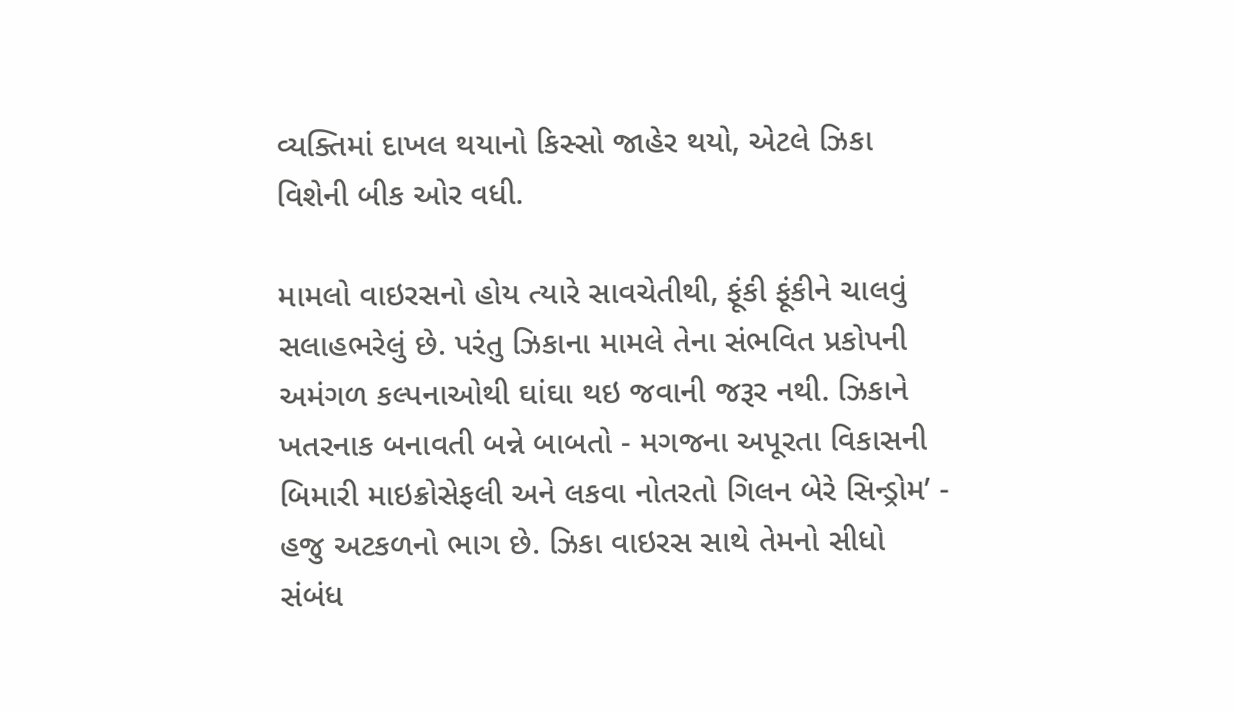વ્યક્તિમાં દાખલ થયાનો કિસ્સો જાહેર થયો, એટલે ઝિકા વિશેની બીક ઓર વધી.

મામલો વાઇરસનો હોય ત્યારે સાવચેતીથી, ફૂંકી ફૂંકીને ચાલવું સલાહભરેલું છે. પરંતુ ઝિકાના મામલે તેના સંભવિત પ્રકોપની અમંગળ કલ્પનાઓથી ઘાંઘા થઇ જવાની જરૂર નથી. ઝિકાને ખતરનાક બનાવતી બન્ને બાબતો - મગજના અપૂરતા વિકાસની બિમારી માઇક્રોસેફલી અને લકવા નોતરતો ગિલન બેરે સિન્ડ્રોમ’ - હજુ અટકળનો ભાગ છે. ઝિકા વાઇરસ સાથે તેમનો સીધો સંબંધ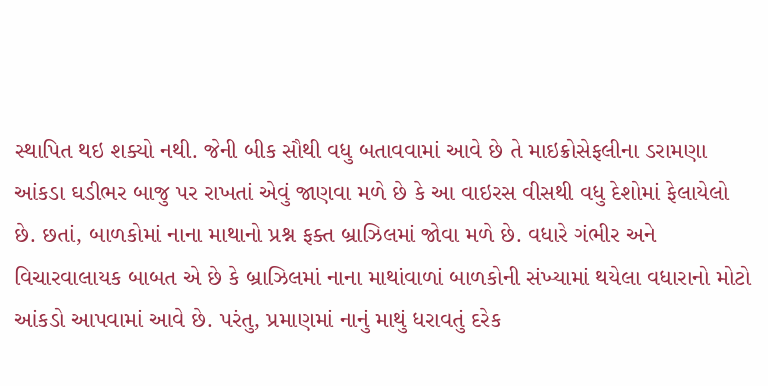સ્થાપિત થઇ શક્યો નથી. જેની બીક સૌથી વધુ બતાવવામાં આવે છે તે માઇક્રોસેફલીના ડરામણા આંકડા ઘડીભર બાજુ પર રાખતાં એવું જાણવા મળે છે કે આ વાઇરસ વીસથી વધુ દેશોમાં ફેલાયેલો છે. છતાં, બાળકોમાં નાના માથાનો પ્રશ્ન ફક્ત બ્રાઝિલમાં જોવા મળે છે. વધારે ગંભીર અને વિચારવાલાયક બાબત એ છે કે બ્રાઝિલમાં નાના માથાંવાળાં બાળકોની સંખ્યામાં થયેલા વધારાનો મોટો આંકડો આપવામાં આવે છે. પરંતુ, પ્રમાણમાં નાનું માથું ધરાવતું દરેક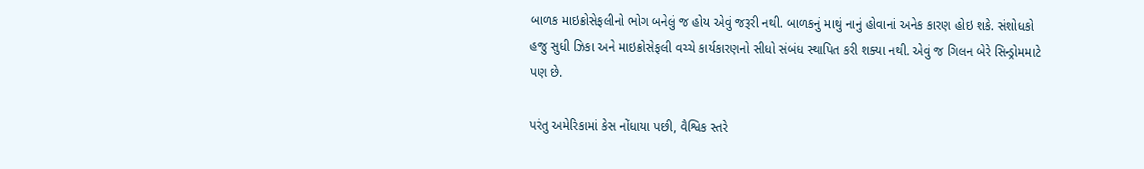બાળક માઇક્રોસેફલીનો ભોગ બનેલું જ હોય એવું જરૂરી નથી. બાળકનું માથું નાનું હોવાનાં અનેક કારણ હોઇ શકે. સંશોધકો હજુ સુધી ઝિકા અને માઇક્રોસેફલી વચ્ચે કાર્યકારણનો સીધો સંબંધ સ્થાપિત કરી શક્યા નથી. એવું જ ગિલન બેરે સિન્ડ્રોમમાટે પણ છે.

પરંતુ અમેરિકામાં કેસ નોંધાયા પછી, વૈશ્વિક સ્તરે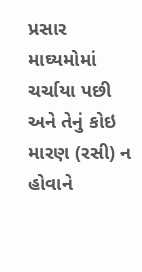પ્રસાર માઘ્યમોમાં ચર્ચાયા પછી અને તેનું કોઇ મારણ (રસી) ન હોવાને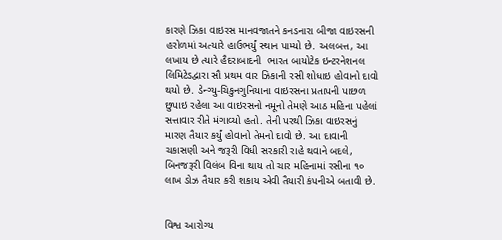કારણે ઝિકા વાઇરસ માનવજાતને કનડનારા બીજા વાઇરસની હરોળમાં અત્યારે હાઉભર્યું સ્થાન પામ્યો છે. અલબત્ત, આ લખાય છે ત્યારે હૈદરાબાદની  ભારત બાયોટેક ઇન્ટરનેશનલ લિમિટેડદ્વારા સૌ પ્રથમ વાર ઝિકાની રસી શોધાઇ હોવાનો દાવો થયો છે. ડેન્ગ્યુ-ચિકુનગુનિયાના વાઇરસના પ્રતાપની પાછળ છુપાઇ રહેલા આ વાઇરસનો નમૂનો તેમણે આઠ મહિના પહેલાં સત્તાવાર રીતે મંગાવ્યો હતો. તેની પરથી ઝિકા વાઇરસનું મારણ તૈયાર કર્યું હોવાનો તેમનો દાવો છે. આ દાવાની ચકાસણી અને જરૂરી વિધી સરકારી રાહે થવાને બદલે, બિનજરૂરી વિલંબ વિના થાય તો ચાર મહિનામાં રસીના ૧૦ લાખ ડોઝ તૈયાર કરી શકાય એવી તૈયારી કંપનીએ બતાવી છે.


વિશ્વ આરોગ્ય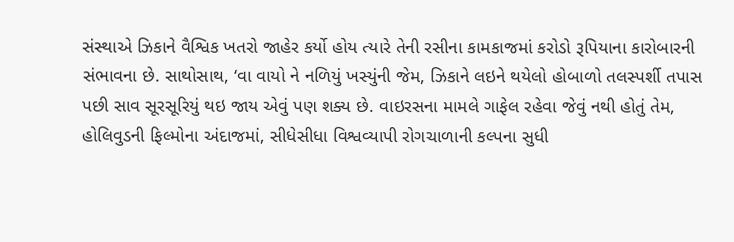સંસ્થાએ ઝિકાને વૈશ્વિક ખતરો જાહેર કર્યો હોય ત્યારે તેની રસીના કામકાજમાં કરોડો રૂપિયાના કારોબારની સંભાવના છે. સાથોસાથ, ‘વા વાયો ને નળિયું ખસ્યુંની જેમ, ઝિકાને લઇને થયેલો હોબાળો તલસ્પર્શી તપાસ પછી સાવ સૂરસૂરિયું થઇ જાય એવું પણ શક્ય છે. વાઇરસના મામલે ગાફેલ રહેવા જેવું નથી હોતું તેમ, હોલિવુડની ફિલ્મોના અંદાજમાં, સીધેસીધા વિશ્વવ્યાપી રોગચાળાની કલ્પના સુધી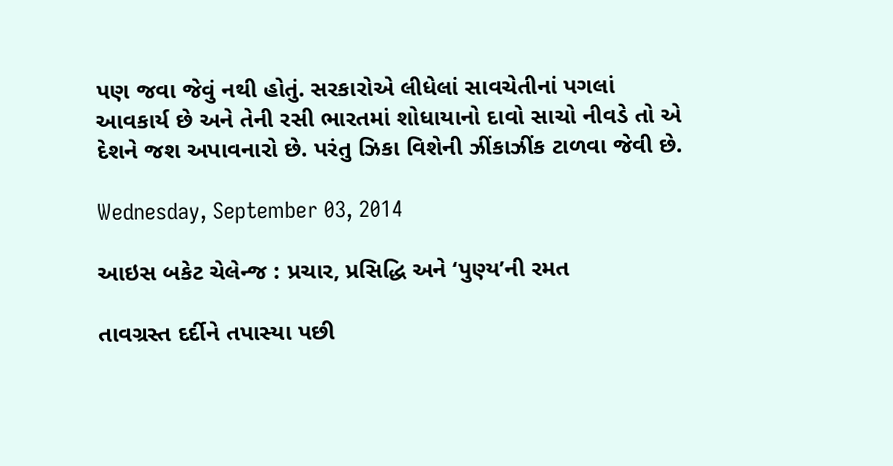પણ જવા જેવું નથી હોતું. સરકારોએ લીધેલાં સાવચેતીનાં પગલાં આવકાર્ય છે અને તેની રસી ભારતમાં શોધાયાનો દાવો સાચો નીવડે તો એ દેશને જશ અપાવનારો છે. પરંતુ ઝિકા વિશેની ઝીંકાઝીંક ટાળવા જેવી છે.

Wednesday, September 03, 2014

આઇસ બકેટ ચેલેન્જ : પ્રચાર, પ્રસિદ્ધિ અને ‘પુણ્ય’ની રમત

તાવગ્રસ્ત દર્દીને તપાસ્યા પછી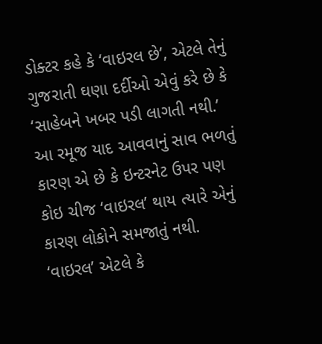ડોક્ટર કહે કે ‘વાઇરલ છે’, એટલે તેનું ગુજરાતી ઘણા દર્દીઓ એવું કરે છે કે ‘સાહેબને ખબર પડી લાગતી નથી.’ આ રમૂજ યાદ આવવાનું સાવ ભળતું કારણ એ છે કે ઇન્ટરનેટ ઉપર પણ કોઇ ચીજ ‘વાઇરલ’ થાય ત્યારે એનું કારણ લોકોને સમજાતું નથી. ‘વાઇરલ’ એટલે કે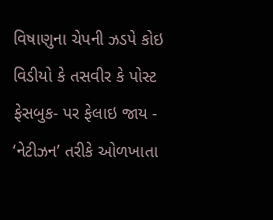વિષાણુના ચેપની ઝડપે કોઇ વિડીયો કે તસવીર કે પોસ્ટ ફેસબુક- પર ફેલાઇ જાય - ‘નેટીઝન’ તરીકે ઓળખાતા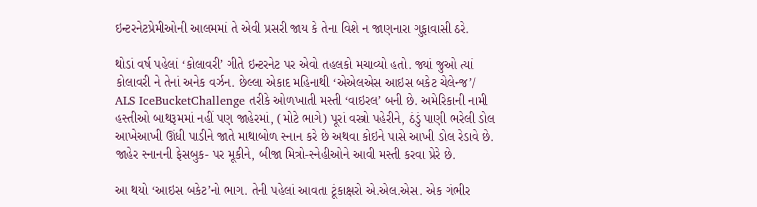ઇન્ટરનેટપ્રેમીઓની આલમમાં તે એવી પ્રસરી જાય કે તેના વિશે ન જાણનારા ગુફાવાસી ઠરે.

થોડાં વર્ષ પહેલાં ‘કોલાવરી’ ગીતે ઇન્ટરનેટ પર એવો તહલકો મચાવ્યો હતો. જ્યાં જુઓ ત્યાં કોલાવરી ને તેનાં અનેક વર્ઝન. છેલ્લા એકાદ મહિનાથી ‘એએલએસ આઇસ બકેટ ચેલેન્જ’/ ALS IceBucketChallenge તરીકે ઓળખાતી મસ્તી ‘વાઇરલ’ બની છે. અમેરિકાની નામી હસ્તીઓ બાથરૂમમાં નહીં પણ જાહેરમાં, (મોટે ભાગે) પૂરાં વસ્ત્રો પહેરીને, ઠંડું પાણી ભરેલી ડોલ આખેઆખી ઊંધી પાડીને જાતે માથાબોળ સ્નાન કરે છે અથવા કોઇને પાસે આખી ડોલ રેડાવે છે. જાહેર સ્નાનની ફેસબુક- પર મૂકીને, બીજા મિત્રો-સ્નેહીઓને આવી મસ્તી કરવા પ્રેરે છે.

આ થયો ‘આઇસ બકેટ’નો ભાગ. તેની પહેલાં આવતા ટૂંકાક્ષરો એ.એલ.એસ. એક ગંભીર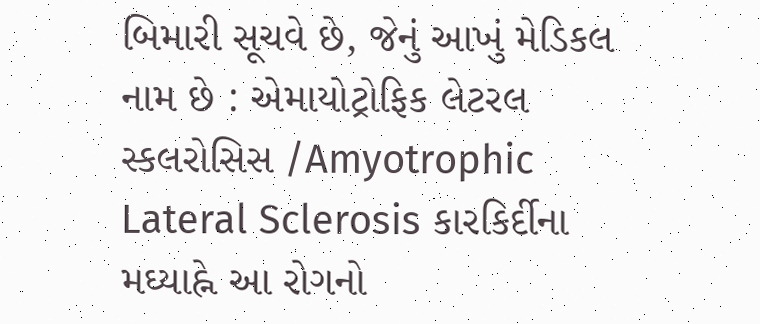બિમારી સૂચવે છે, જેનું આખું મેડિકલ નામ છે : એમાયોટ્રોફિક લેટરલ સ્કલરોસિસ /Amyotrophic Lateral Sclerosis કારકિર્દીના મઘ્યાહ્ને આ રોગનો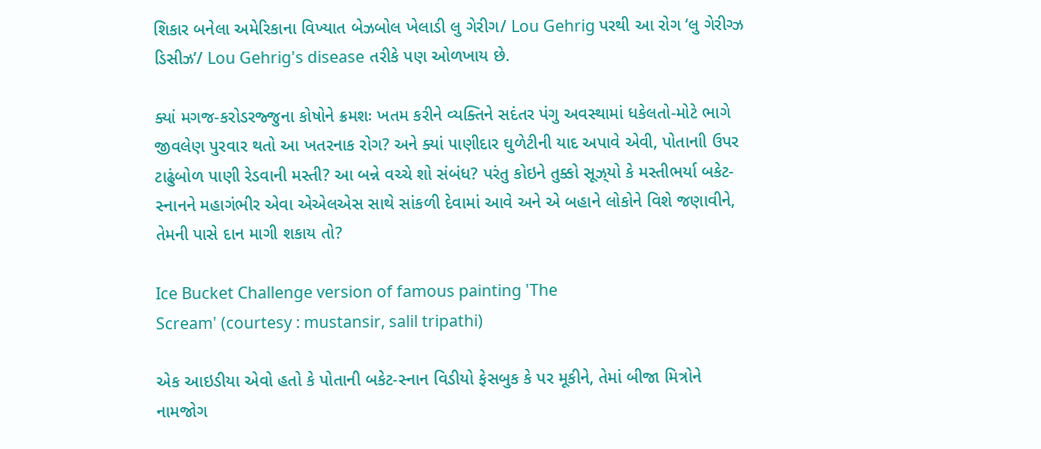શિકાર બનેલા અમેરિકાના વિખ્યાત બેઝબોલ ખેલાડી લુ ગેરીગ/ Lou Gehrig પરથી આ રોગ ‘લુ ગેરીગ્ઝ ડિસીઝ’/ Lou Gehrig's disease તરીકે પણ ઓળખાય છે.

ક્યાં મગજ-કરોડરજ્જુના કોષોને ક્રમશઃ ખતમ કરીને વ્યક્તિને સદંતર પંગુ અવસ્થામાં ધકેલતો-મોટે ભાગે જીવલેણ પુરવાર થતો આ ખતરનાક રોગ? અને ક્યાં પાણીદાર ઘુળેટીની યાદ અપાવે એવી, પોતાનાી ઉપર ટાઢુંબોળ પાણી રેડવાની મસ્તી? આ બન્ને વચ્ચે શો સંબંધ? પરંતુ કોઇને તુક્કો સૂઝ્‌યો કે મસ્તીભર્યા બકેટ-સ્નાનને મહાગંભીર એવા એએલએસ સાથે સાંકળી દેવામાં આવે અને એ બહાને લોકોને વિશે જણાવીને, તેમની પાસે દાન માગી શકાય તો?

Ice Bucket Challenge version of famous painting 'The
Scream' (courtesy : mustansir, salil tripathi)

એક આઇડીયા એવો હતો કે પોતાની બકેટ-સ્નાન વિડીયો ફેસબુક કે પર મૂકીને, તેમાં બીજા મિત્રોને નામજોગ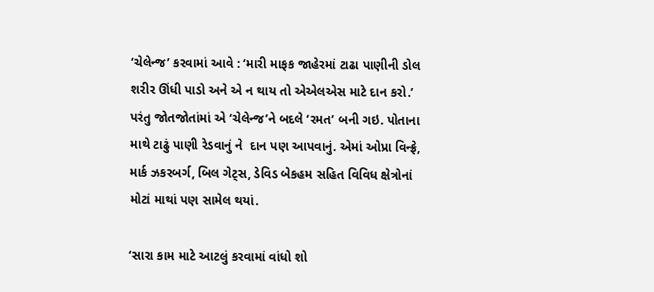‘ચેલેન્જ’ કરવામાં આવે : ‘મારી માફક જાહેરમાં ટાઢા પાણીની ડોલ શરીર ઊંધી પાડો અને એ ન થાય તો એએલએસ માટે દાન કરો.’ પરંતુ જોતજોતાંમાં એ ‘ચેલેન્જ’ને બદલે ‘રમત’ બની ગઇ. પોતાના માથે ટાઢું પાણી રેડવાનું ને  દાન પણ આપવાનું. એમાં ઓપ્રા વિન્ફ્રે, માર્ક ઝકરબર્ગ, બિલ ગેટ્‌સ, ડેવિડ બેકહમ સહિત વિવિધ ક્ષેત્રોનાં મોટાં માથાં પણ સામેલ થયાં.

‘સારા કામ માટે આટલું કરવામાં વાંધો શો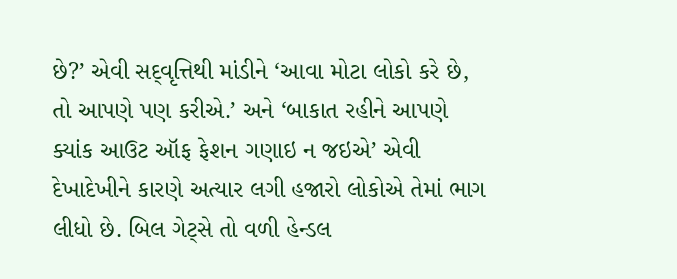છે?’ એવી સદ્‌વૃત્તિથી માંડીને ‘આવા મોટા લોકો કરે છે, તો આપણે પણ કરીએ.’ અને ‘બાકાત રહીને આપણે ક્યાંક આઉટ ઑફ ફેશન ગણાઇ ન જઇએ’ એવી દેખાદેખીને કારણે અત્યાર લગી હજારો લોકોએ તેમાં ભાગ લીધો છે. બિલ ગેટ્‌સે તો વળી હેન્ડલ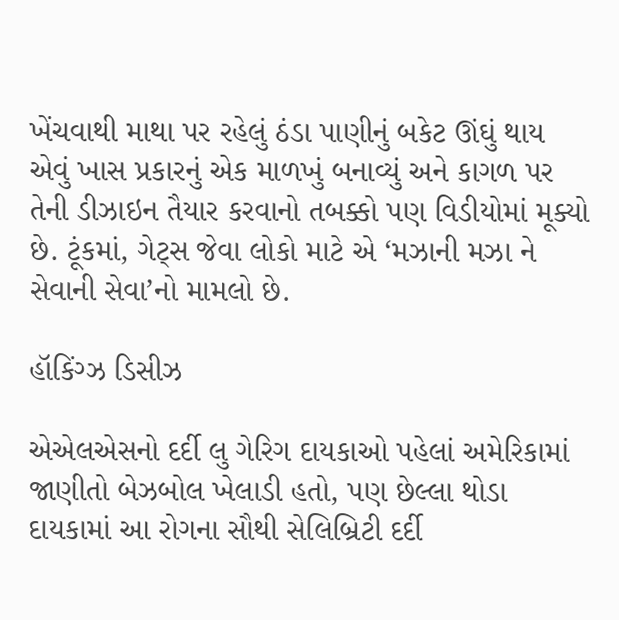ખેંચવાથી માથા પર રહેલું ઠંડા પાણીનું બકેટ ઊંઘું થાય એવું ખાસ પ્રકારનું એક માળખું બનાવ્યું અને કાગળ પર તેની ડીઝાઇન તૈયાર કરવાનો તબક્કો પણ વિડીયોમાં મૂક્યો છે. ટૂંકમાં, ગેટ્‌સ જેવા લોકો માટે એ ‘મઝાની મઝા ને સેવાની સેવા’નો મામલો છે.

હૉકિંગ્ઝ ડિસીઝ

એએલએસનો દર્દી લુ ગેરિગ દાયકાઓ પહેલાં અમેરિકામાં જાણીતો બેઝબોલ ખેલાડી હતો, પણ છેલ્લા થોડા દાયકામાં આ રોગના સૌથી સેલિબ્રિટી દર્દી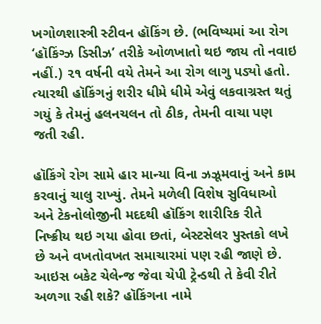ખગોળશાસ્ત્રી સ્ટીવન હૉકિંગ છે. (ભવિષ્યમાં આ રોગ ‘હૉકિંગ્ઝ ડિસીઝ’ તરીકે ઓળખાતો થઇ જાય તો નવાઇ નહીં.) ૨૧ વર્ષની વયે તેમને આ રોગ લાગુ પડ્યો હતો. ત્યારથી હૉકિંગનું શરીર ધીમે ધીમે એવું લકવાગ્રસ્ત થતું ગયું કે તેમનું હલનચલન તો ઠીક, તેમની વાચા પણ જતી રહી.

હૉકિંગે રોગ સામે હાર માન્યા વિના ઝઝૂમવાનું અને કામ કરવાનું ચાલુ રાખ્યું. તેમને મળેલી વિશેષ સુવિધાઓ અને ટેકનોલોજીની મદદથી હૉકિંગ શારીરિક રીતે નિષ્ક્રીય થઇ ગયા હોવા છતાં, બેસ્ટસેલર પુસ્તકો લખે છે અને વખતોવખત સમાચારમાં પણ રહી જાણે છે. આઇસ બકેટ ચેલેન્જ જેવા ચેપી ટ્રેન્ડથી તે કેવી રીતે અળગા રહી શકે? હૉકિંગના નામે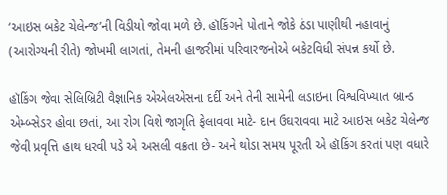‘આઇસ બકેટ ચેલેન્જ’ની વિડીયો જોવા મળે છે. હૉકિંગને પોતાને જોકે ઠંડા પાણીથી નહાવાનું (આરોગ્યની રીતે) જોખમી લાગતાં, તેમની હાજરીમાં પરિવારજનોએ બકેટવિધી સંપન્ન કર્યો છે.

હૉકિંગ જેવા સેલિબ્રિટી વૈજ્ઞાનિક એએલએસના દર્દી અને તેની સામેની લડાઇના વિશ્વવિખ્યાત બ્રાન્ડ એમ્બ્સેડર હોવા છતાં, આ રોગ વિશે જાગૃતિ ફેલાવવા માટે- દાન ઉઘરાવવા માટે આઇસ બકેટ ચેલેન્જ જેવી પ્રવૃત્તિ હાથ ધરવી પડે એ અસલી વક્રતા છે- અને થોડા સમય પૂરતી એ હૉકિંગ કરતાં પણ વધારે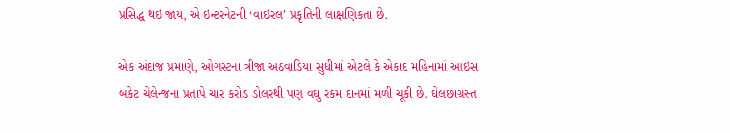પ્રસિદ્ધ થઇ જાય, એ ઇન્ટરનેટની ‘વાઇરલ’ પ્રકૃતિની લાક્ષણિકતા છે.

એક અંદાજ પ્રમાણે, ઓગસ્ટના ત્રીજા અઠવાડિયા સુધીમાં એટલે કે એકાદ મહિનામાં આઇસ બકેટ ચેલેન્જના પ્રતાપે ચાર કરોડ ડોલરથી પણ વઘુ રકમ દાનમાં મળી ચૂકી છે. ઘેલછાગ્રસ્ત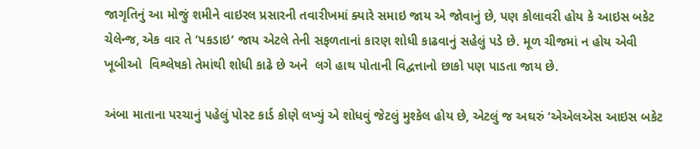જાગૃતિનું આ મોજું શમીને વાઇરલ પ્રસારની તવારીખમાં ક્યારે સમાઇ જાય એ જોવાનું છે, પણ કોલાવરી હોય કે આઇસ બકેટ ચેલેન્જ, એક વાર તે ‘પકડાઇ’ જાય એટલે તેની સફળતાનાં કારણ શોધી કાઢવાનું સહેલું પડે છે. મૂળ ચીજમાં ન હોય એવી ખૂબીઓ  વિશ્લેષકો તેમાંથી શોધી કાઢે છે અને  લગે હાથ પોતાની વિદ્વત્તાનો છાકો પણ પાડતા જાય છે.

અંબા માતાના પરચાનું પહેલું પોસ્ટ કાર્ડ કોણે લખ્યું એ શોધવું જેટલું મુશ્કેલ હોય છે, એટલું જ અઘરું ‘એએલએસ આઇસ બકેટ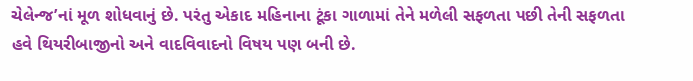ચેલેન્જ’નાં મૂળ શોધવાનું છે. પરંતુ એકાદ મહિનાના ટૂંકા ગાળામાં તેને મળેલી સફળતા પછી તેની સફળતા હવે થિયરીબાજીનો અને વાદવિવાદનો વિષય પણ બની છે.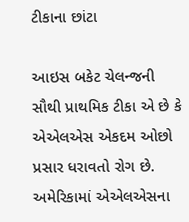ટીકાના છાંટા

આઇસ બકેટ ચેલન્જની સૌથી પ્રાથમિક ટીકા એ છે કે એએલએસ એકદમ ઓછો પ્રસાર ધરાવતો રોગ છે. અમેરિકામાં એએલએસના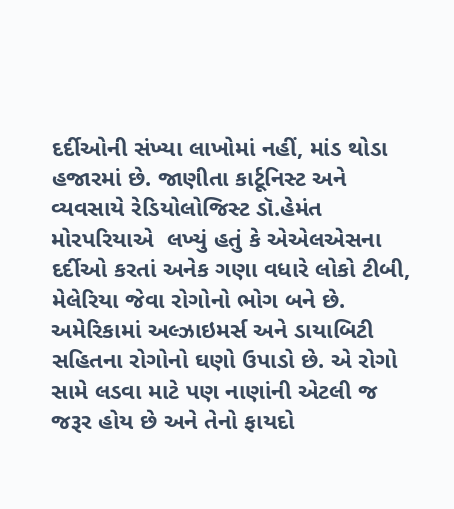દર્દીઓની સંખ્યા લાખોમાં નહીં, માંડ થોડા હજારમાં છે. જાણીતા કાર્ટૂનિસ્ટ અને વ્યવસાયે રેડિયોલોજિસ્ટ ડૉ.હેમંત મોરપરિયાએ  લખ્યું હતું કે એએલએસના દર્દીઓ કરતાં અનેક ગણા વધારે લોકો ટીબી, મેલેરિયા જેવા રોગોનો ભોગ બને છે. અમેરિકામાં અલ્ઝાઇમર્સ અને ડાયાબિટી સહિતના રોગોનો ઘણો ઉપાડો છે. એ રોગો સામે લડવા માટે પણ નાણાંની એટલી જ જરૂર હોય છે અને તેનો ફાયદો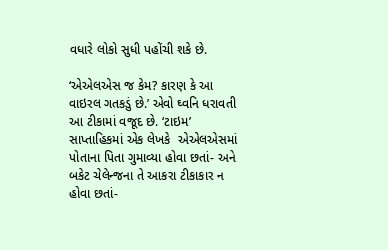વધારે લોકો સુધી પહોંચી શકે છે.

‘એએલએસ જ કેમ? કારણ કે આ વાઇરલ ગતકડું છે.’ એવો ઘ્વનિ ધરાવતી આ ટીકામાં વજૂદ છે. ‘ટાઇમ’ સાપ્તાહિકમાં એક લેખકે  એએલએસમાં પોતાના પિતા ગુમાવ્યા હોવા છતાં- અને બકેટ ચેલેન્જના તે આકરા ટીકાકાર ન હોવા છતાં-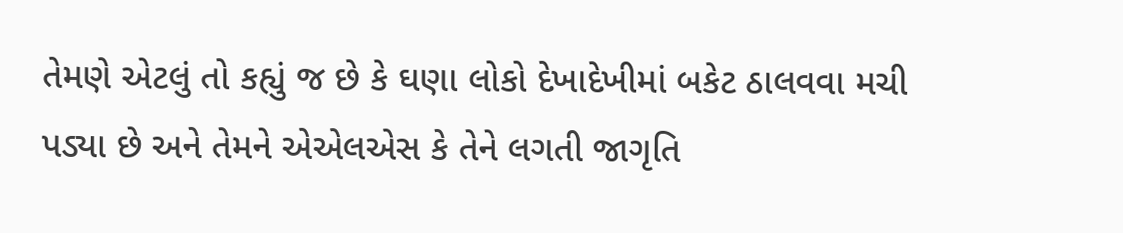તેમણે એટલું તો કહ્યું જ છે કે ઘણા લોકો દેખાદેખીમાં બકેટ ઠાલવવા મચી પડ્યા છે અને તેમને એએલએસ કે તેને લગતી જાગૃતિ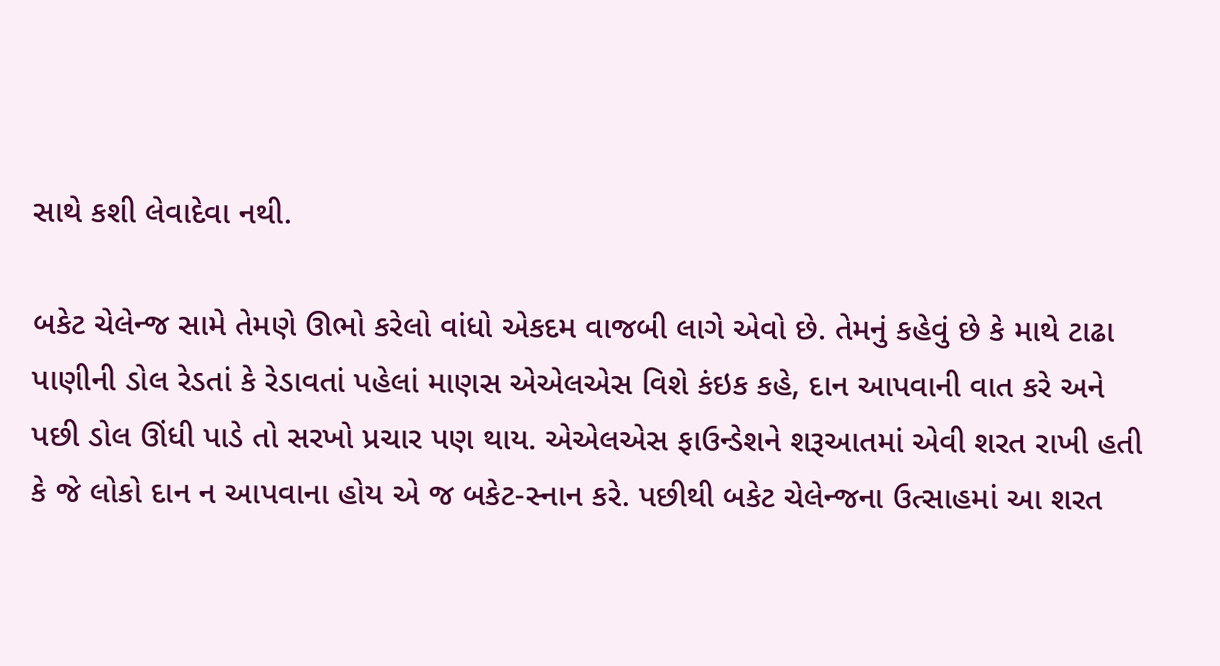સાથે કશી લેવાદેવા નથી.

બકેટ ચેલેન્જ સામે તેમણે ઊભો કરેલો વાંધો એકદમ વાજબી લાગે એવો છે. તેમનું કહેવું છે કે માથે ટાઢા પાણીની ડોલ રેડતાં કે રેડાવતાં પહેલાં માણસ એએલએસ વિશે કંઇક કહે, દાન આપવાની વાત કરે અને પછી ડોલ ઊંધી પાડે તો સરખો પ્રચાર પણ થાય. એએલએસ ફાઉન્ડેશને શરૂઆતમાં એવી શરત રાખી હતી કે જે લોકો દાન ન આપવાના હોય એ જ બકેટ-સ્નાન કરે. પછીથી બકેટ ચેલેન્જના ઉત્સાહમાં આ શરત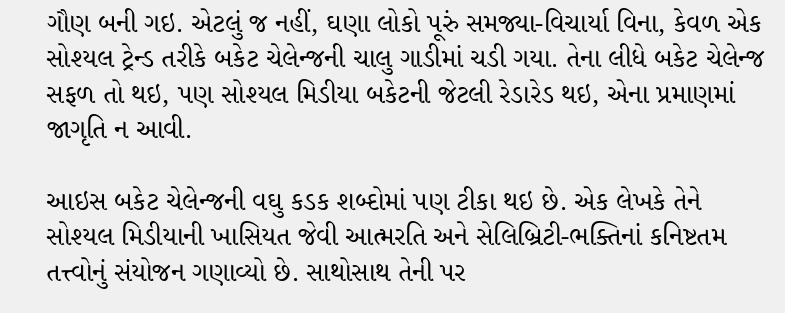ગૌણ બની ગઇ. એટલું જ નહીં, ઘણા લોકો પૂરું સમજ્યા-વિચાર્યા વિના, કેવળ એક સોશ્યલ ટ્રેન્ડ તરીકે બકેટ ચેલેન્જની ચાલુ ગાડીમાં ચડી ગયા. તેના લીધે બકેટ ચેલેન્જ સફળ તો થઇ, પણ સોશ્યલ મિડીયા બકેટની જેટલી રેડારેડ થઇ, એના પ્રમાણમાં જાગૃતિ ન આવી.

આઇસ બકેટ ચેલેન્જની વઘુ કડક શબ્દોમાં પણ ટીકા થઇ છે. એક લેખકે તેને સોશ્યલ મિડીયાની ખાસિયત જેવી આત્મરતિ અને સેલિબ્રિટી-ભક્તિનાં કનિષ્ટતમ તત્ત્વોનું સંયોજન ગણાવ્યો છે. સાથોસાથ તેની પર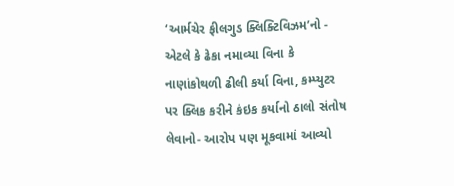‘આર્મચેર ફીલગુડ ક્લિક્ટિવિઝમ’નો - એટલે કે ઢેકા નમાવ્યા વિના કે નાણાંકોથળી ઢીલી કર્યા વિના, કમ્પ્યુટર પર ક્લિક કરીને કંઇક કર્યાનો ઠાલો સંતોષ લેવાનો- આરોપ પણ મૂકવામાં આવ્યો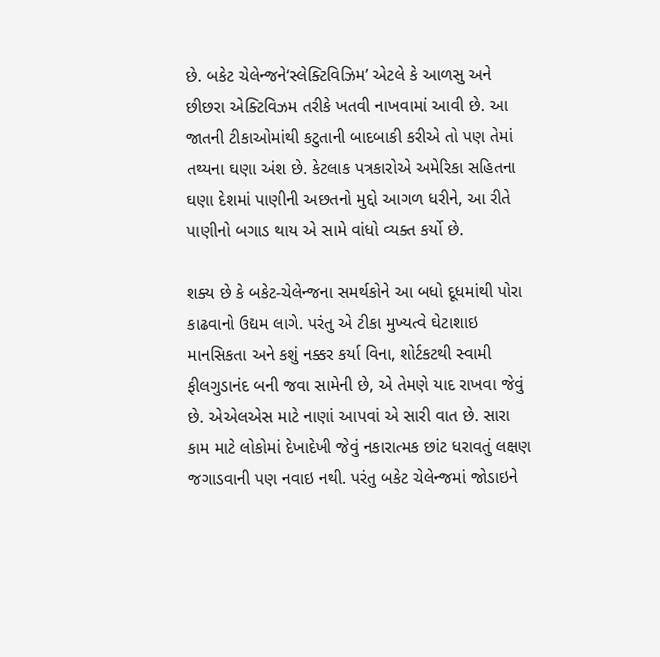છે. બકેટ ચેલેન્જને‘સ્લેક્ટિવિઝિમ’ એટલે કે આળસુ અને છીછરા એક્ટિવિઝમ તરીકે ખતવી નાખવામાં આવી છે. આ જાતની ટીકાઓમાંથી કટુતાની બાદબાકી કરીએ તો પણ તેમાં તથ્યના ઘણા અંશ છે. કેટલાક પત્રકારોએ અમેરિકા સહિતના ઘણા દેશમાં પાણીની અછતનો મુદ્દો આગળ ધરીને, આ રીતે પાણીનો બગાડ થાય એ સામે વાંધો વ્યક્ત કર્યો છે.

શક્ય છે કે બકેટ-ચેલેન્જના સમર્થકોને આ બધો દૂધમાંથી પોરા કાઢવાનો ઉદ્યમ લાગે. પરંતુ એ ટીકા મુખ્યત્વે ઘેટાશાઇ માનસિકતા અને કશું નક્કર કર્યા વિના, શોર્ટકટથી સ્વામી ફીલગુડાનંદ બની જવા સામેની છે, એ તેમણે યાદ રાખવા જેવું છે. એએલએસ માટે નાણાં આપવાં એ સારી વાત છે. સારા કામ માટે લોકોમાં દેખાદેખી જેવું નકારાત્મક છાંટ ધરાવતું લક્ષણ જગાડવાની પણ નવાઇ નથી. પરંતુ બકેટ ચેલેન્જમાં જોડાઇને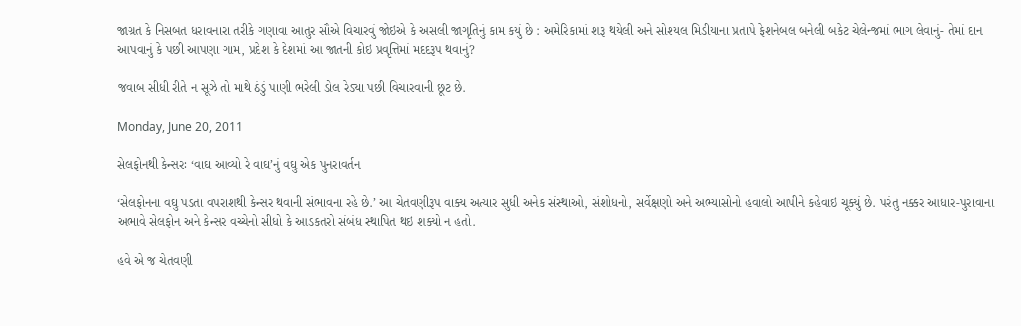જાગ્રત કે નિસબત ધરાવનારા તરીકે ગણાવા આતુર સૌએ વિચારવું જોઇએ કે અસલી જાગૃતિનું કામ કયું છે : અમેરિકામાં શરૂ થયેલી અને સોશ્યલ મિડીયાના પ્રતાપે ફેશનેબલ બનેલી બકેટ ચેલેન્જમાં ભાગ લેવાનું- તેમાં દાન આપવાનું કે પછી આપણા ગામ, પ્રદેશ કે દેશમાં આ જાતની કોઇ પ્રવૃત્તિમાં મદદરૂપ થવાનું?

જવાબ સીધી રીતે ન સૂઝે તો માથે ઠંડું પાણી ભરેલી ડોલ રેડ્યા પછી વિચારવાની છૂટ છે.

Monday, June 20, 2011

સેલફોનથી કેન્સરઃ ‘વાઘ આવ્યો રે વાઘ’નું વઘુ એક પુનરાવર્તન

‘સેલફોનના વઘુ પડતા વપરાશથી કેન્સર થવાની સંભાવના રહે છે.’ આ ચેતવણીરૂપ વાક્ય અત્યાર સુધી અનેક સંસ્થાઓ, સંશોધનો, સર્વેક્ષણો અને અભ્યાસોનો હવાલો આપીને કહેવાઇ ચૂક્યું છે. પરંતુ નક્કર આધાર-પુરાવાના અભાવે સેલફોન અને કેન્સર વચ્ચેનો સીધો કે આડકતરો સંબંધ સ્થાપિત થઇ શક્યો ન હતો.

હવે એ જ ચેતવણી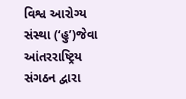વિશ્વ આરોગ્ય સંસ્થા (‘હુ’)જેવા આંતરરાષ્ટ્રિય સંગઠન દ્વારા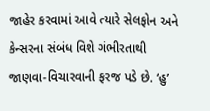જાહેર કરવામાં આવે ત્યારે સેલફોન અને કેન્સરના સંબંધ વિશે ગંભીરતાથી જાણવા-વિચારવાની ફરજ પડે છે. ‘હુ’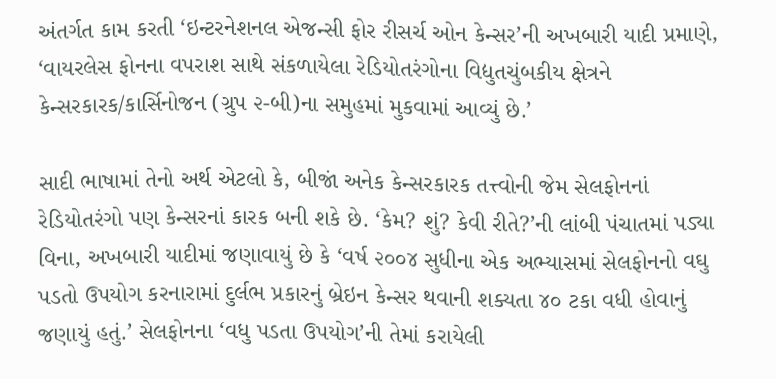અંતર્ગત કામ કરતી ‘ઇન્ટરનેશનલ એજન્સી ફોર રીસર્ચ ઓન કેન્સર’ની અખબારી યાદી પ્રમાણે, ‘વાયરલેસ ફોનના વપરાશ સાથે સંકળાયેલા રેડિયોતરંગોના વિદ્યુતચુંબકીય ક્ષેત્રને કેન્સરકારક/કાર્સિનોજન (ગ્રુપ ૨-બી)ના સમુહમાં મુકવામાં આવ્યું છે.’

સાદી ભાષામાં તેનો અર્થ એટલો કે, બીજાં અનેક કેન્સરકારક તત્ત્વોની જેમ સેલફોનનાં રેડિયોતરંગો પણ કેન્સરનાં કારક બની શકે છે. ‘કેમ? શું? કેવી રીતે?’ની લાંબી પંચાતમાં પડ્યા વિના, અખબારી યાદીમાં જણાવાયું છે કે ‘વર્ષ ૨૦૦૪ સુધીના એક અભ્યાસમાં સેલફોનનો વઘુ પડતો ઉપયોગ કરનારામાં દુર્લભ પ્રકારનું બ્રેઇન કેન્સર થવાની શક્યતા ૪૦ ટકા વધી હોવાનું જણાયું હતું.’ સેલફોનના ‘વધુ પડતા ઉપયોગ’ની તેમાં કરાયેલી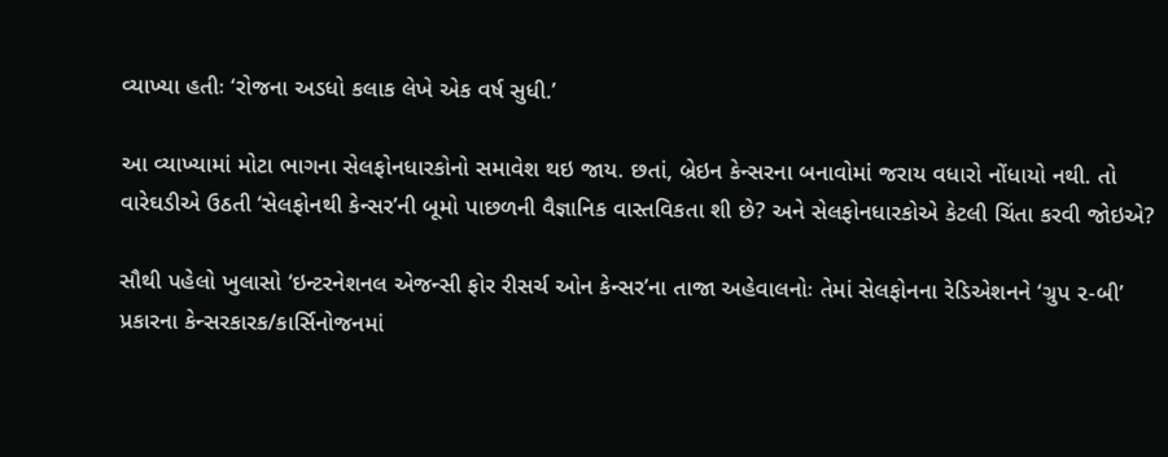વ્યાખ્યા હતીઃ ‘રોજના અડધો કલાક લેખે એક વર્ષ સુધી.’

આ વ્યાખ્યામાં મોટા ભાગના સેલફોનધારકોનો સમાવેશ થઇ જાય. છતાં, બ્રેઇન કેન્સરના બનાવોમાં જરાય વધારો નોંધાયો નથી. તો વારેઘડીએ ઉઠતી ‘સેલફોનથી કેન્સર’ની બૂમો પાછળની વૈજ્ઞાનિક વાસ્તવિકતા શી છે? અને સેલફોનધારકોએ કેટલી ચિંતા કરવી જોઇએ?

સૌથી પહેલો ખુલાસો ‘ઇન્ટરનેશનલ એજન્સી ફોર રીસર્ચ ઓન કેન્સર’ના તાજા અહેવાલનોઃ તેમાં સેલફોનના રેડિએશનને ‘ગ્રુપ ૨-બી’ પ્રકારના કેન્સરકારક/કાર્સિનોજનમાં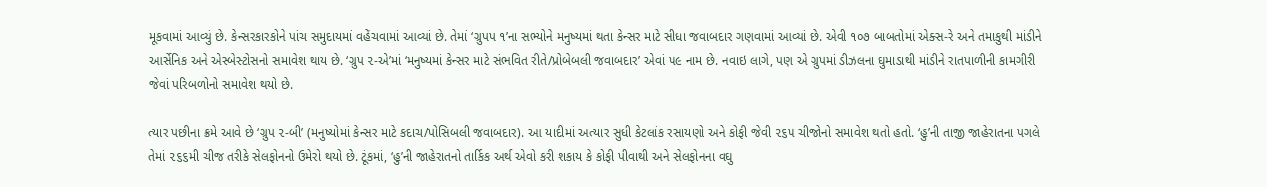મૂકવામાં આવ્યું છે. કેન્સરકારકોને પાંચ સમુદાયમાં વહેંચવામાં આવ્યાં છે. તેમાં ‘ગ્રુપપ ૧’ના સભ્યોને મનુષ્યમાં થતા કેન્સર માટે સીધા જવાબદાર ગણવામાં આવ્યાં છે. એવી ૧૦૭ બાબતોમાં એક્સ-રે અને તમાકુથી માંડીને આર્સેનિક અને એસ્બેસ્ટોસનો સમાવેશ થાય છે. ‘ગ્રુપ ૨-એ’માં ‘મનુષ્યમાં કેન્સર માટે સંભવિત રીતે/પ્રોબેબલી જવાબદાર’ એવાં ૫૯ નામ છે. નવાઇ લાગે, પણ એ ગ્રુપમાં ડીઝલના ઘુમાડાથી માંડીને રાતપાળીની કામગીરી જેવાં પરિબળોનો સમાવેશ થયો છે.

ત્યાર પછીના ક્રમે આવે છે ‘ગ્રુપ ૨-બી’ (મનુષ્યોમાં કેન્સર માટે કદાચ/પોસિબલી જવાબદાર). આ યાદીમાં અત્યાર સુધી કેટલાંક રસાયણો અને કોફી જેવી ૨૬૫ ચીજોનો સમાવેશ થતો હતો. ‘હુ’ની તાજી જાહેરાતના પગલે તેમાં ૨૬૬મી ચીજ તરીકે સેલફોનનો ઉમેરો થયો છે. ટૂંકમાં, ‘હુ’ની જાહેરાતનો તાર્કિક અર્થ એવો કરી શકાય કે કોફી પીવાથી અને સેલફોનના વઘુ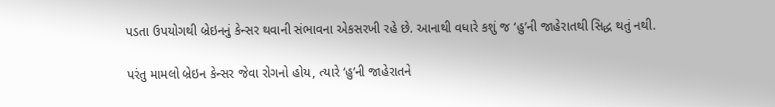પડતા ઉપયોગથી બ્રેઇનનું કેન્સર થવાની સંભાવના એકસરખી રહે છે. આનાથી વધારે કશું જ ‘હુ’ની જાહેરાતથી સિદ્ધ થતું નથી.

પરંતુ મામલો બ્રેઇન કેન્સર જેવા રોગનો હોય, ત્યારે ‘હુ’ની જાહેરાતને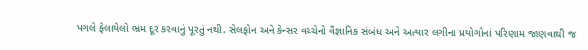પગલે ફેલાયેલો ભ્રમ દૂર કરવાનું પૂરતું નથી. સેલફોન અને કેન્સર વચ્ચેનો વૈજ્ઞાનિક સંબંધ અને અત્યાર લગીના પ્રયોગોનાં પરિણામ જાણવાથી જ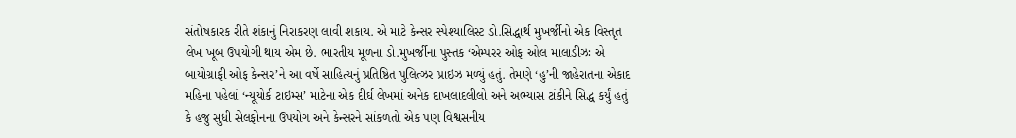સંતોષકારક રીતે શંકાનું નિરાકરણ લાવી શકાય. એ માટે કેન્સર સ્પેશ્યાલિસ્ટ ડો.સિદ્ધાર્થ મુખર્જીનો એક વિસ્તૃત લેખ ખૂબ ઉપયોગી થાય એમ છે. ભારતીય મૂળના ડો.મુખર્જીના પુસ્તક ‘એમ્પરર ઓફ ઓલ માલાડીઝઃ એ બાયોગ્રાફી ઓફ કેન્સર’ને આ વર્ષે સાહિત્યનું પ્રતિષ્ઠિત પુલિત્ઝર પ્રાઇઝ મળ્યું હતું. તેમણે ‘હુ’ની જાહેરાતના એકાદ મહિના પહેલાં ‘ન્યૂયોર્ક ટાઇમ્સ’ માટેના એક દીર્ઘ લેખમાં અનેક દાખલાદલીલો અને અભ્યાસ ટાંકીને સિદ્ધ કર્યું હતું કે હજુ સુધી સેલફોનના ઉપયોગ અને કેન્સરને સાંકળતો એક પણ વિશ્વસનીય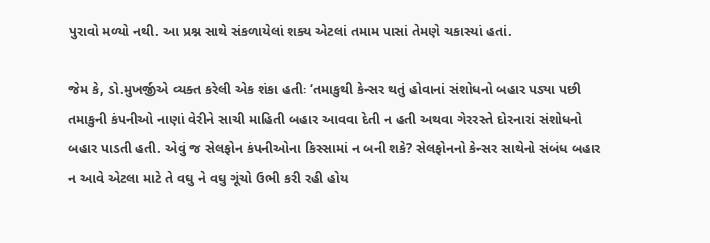પુરાવો મળ્યો નથી. આ પ્રશ્ન સાથે સંકળાયેલાં શક્ય એટલાં તમામ પાસાં તેમણે ચકાસ્યાં હતાં.

જેમ કે, ડો.મુખર્જીએ વ્યક્ત કરેલી એક શંકા હતીઃ ‘તમાકુથી કેન્સર થતું હોવાનાં સંશોધનો બહાર પડ્યા પછી તમાકુની કંપનીઓ નાણાં વેરીને સાચી માહિતી બહાર આવવા દેતી ન હતી અથવા ગેરરસ્તે દોરનારાં સંશોધનો બહાર પાડતી હતી. એવું જ સેલફોન કંપનીઓના કિસ્સામાં ન બની શકે? સેલફોનનો કેન્સર સાથેનો સંબંધ બહાર ન આવે એટલા માટે તે વઘુ ને વઘુ ગૂંચો ઉભી કરી રહી હોય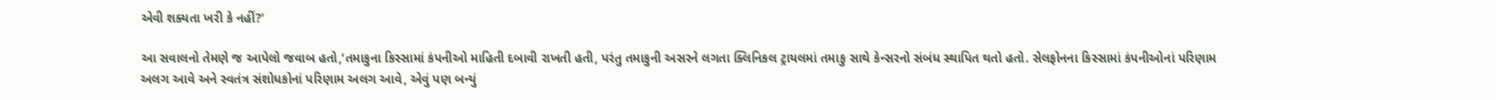એવી શક્યતા ખરી કે નહીં?’

આ સવાલનો તેમણે જ આપેલો જવાબ હતો,‘તમાકુના કિસ્સામાં કંપનીઓ માહિતી દબાવી રાખતી હતી, પરંતુ તમાકુની અસરને લગતા ક્લિનિકલ ટ્રાયલમાં તમાકુ સાથે કેન્સરનો સંબંધ સ્થાપિત થતો હતો. સેલફોનના કિસ્સામાં કંપનીઓનાં પરિણામ અલગ આવે અને સ્વતંત્ર સંશોધકોનાં પરિણામ અલગ આવે, એવું પણ બન્યું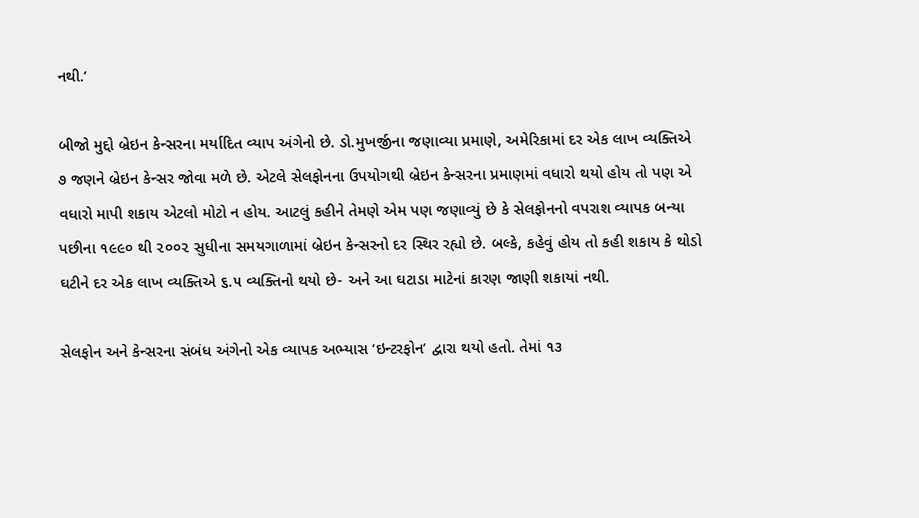નથી.’

બીજો મુદ્દો બ્રેઇન કેન્સરના મર્યાદિત વ્યાપ અંગેનો છે. ડો.મુખર્જીના જણાવ્યા પ્રમાણે, અમેરિકામાં દર એક લાખ વ્યક્તિએ ૭ જણને બ્રેઇન કેન્સર જોવા મળે છે. એટલે સેલફોનના ઉપયોગથી બ્રેઇન કેન્સરના પ્રમાણમાં વધારો થયો હોય તો પણ એ વધારો માપી શકાય એટલો મોટો ન હોય. આટલું કહીને તેમણે એમ પણ જણાવ્યું છે કે સેલફોનનો વપરાશ વ્યાપક બન્યા પછીના ૧૯૯૦ થી ૨૦૦૨ સુધીના સમયગાળામાં બ્રેઇન કેન્સરનો દર સ્થિર રહ્યો છે. બલ્કે, કહેવું હોય તો કહી શકાય કે થોડો ઘટીને દર એક લાખ વ્યક્તિએ ૬.૫ વ્યક્તિનો થયો છે- અને આ ઘટાડા માટેનાં કારણ જાણી શકાયાં નથી.

સેલફોન અને કેન્સરના સંબંધ અંગેનો એક વ્યાપક અભ્યાસ ‘ઇન્ટરફોન’ દ્વારા થયો હતો. તેમાં ૧૩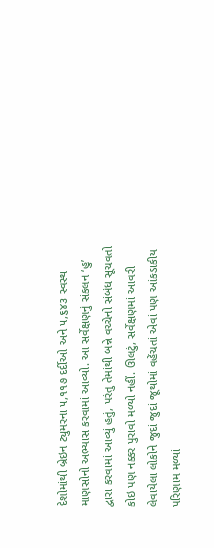દેશોમાંથી બ્રેઇન ટ્યુમરના ૫,૧૧૭ દર્દીઓ અને ૫,૬૪૩ સ્વસ્થ માણસોનો અભ્યાસ કરવામાં આવ્યો. આ સર્વેક્ષણનું સંકલન ‘હુ’ દ્વારા કરવામાં આવ્યું હતું, પરંતુ તેમાંથી બન્ને વચ્ચેનો સંબંધ સૂચવતો કોઇ પણ નક્કર પુરાવો મળ્યો નહીં. ઊલટું, સર્વેક્ષણમાં આવરી લેવાયેલા લોકોને જુદાં જુદાં જૂથોમાં વહેંચતાં એવાં પણ આંકડાકીય પરિણામ મળ્યાં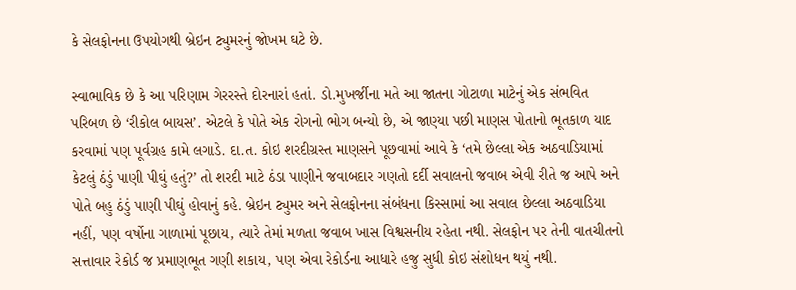કે સેલફોનના ઉપયોગથી બ્રેઇન ટ્યુમરનું જોખમ ઘટે છે.

સ્વાભાવિક છે કે આ પરિણામ ગેરરસ્તે દોરનારાં હતાં. ડો.મુખર્જીના મતે આ જાતના ગોટાળા માટેનું એક સંભવિત પરિબળ છે ‘રીકોલ બાયસ’. એટલે કે પોતે એક રોગનો ભોગ બન્યો છે, એ જાણ્યા પછી માણસ પોતાનો ભૂતકાળ યાદ કરવામાં પણ પૂર્વગ્રહ કામે લગાડે. દા.ત. કોઇ શરદીગ્રસ્ત માણસને પૂછવામાં આવે કે ‘તમે છેલ્લા એક અઠવાડિયામાં કેટલું ઠંડું પાણી પીઘું હતું?’ તો શરદી માટે ઠંડા પાણીને જવાબદાર ગણતો દર્દી સવાલનો જવાબ એવી રીતે જ આપે અને પોતે બહુ ઠંડું પાણી પીઘું હોવાનું કહે. બ્રેઇન ટ્યુમર અને સેલફોનના સંબંધના કિસ્સામાં આ સવાલ છેલ્લા અઠવાડિયા નહીં, પણ વર્ષોના ગાળામાં પૂછાય, ત્યારે તેમાં મળતા જવાબ ખાસ વિશ્વસનીય રહેતા નથી. સેલફોન પર તેની વાતચીતનો સત્તાવાર રેકોર્ડ જ પ્રમાણભૂત ગણી શકાય, પણ એવા રેકોર્ડના આધારે હજુ સુધી કોઇ સંશોધન થયું નથી.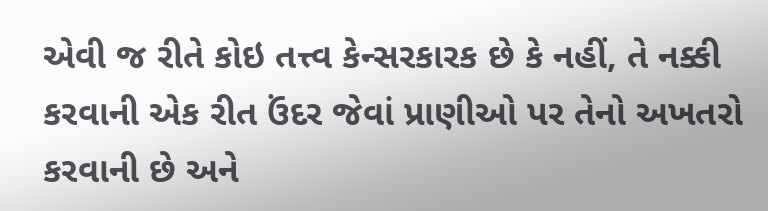એવી જ રીતે કોઇ તત્ત્વ કેન્સરકારક છે કે નહીં, તે નક્કી કરવાની એક રીત ઉંદર જેવાં પ્રાણીઓ પર તેનો અખતરો કરવાની છે અને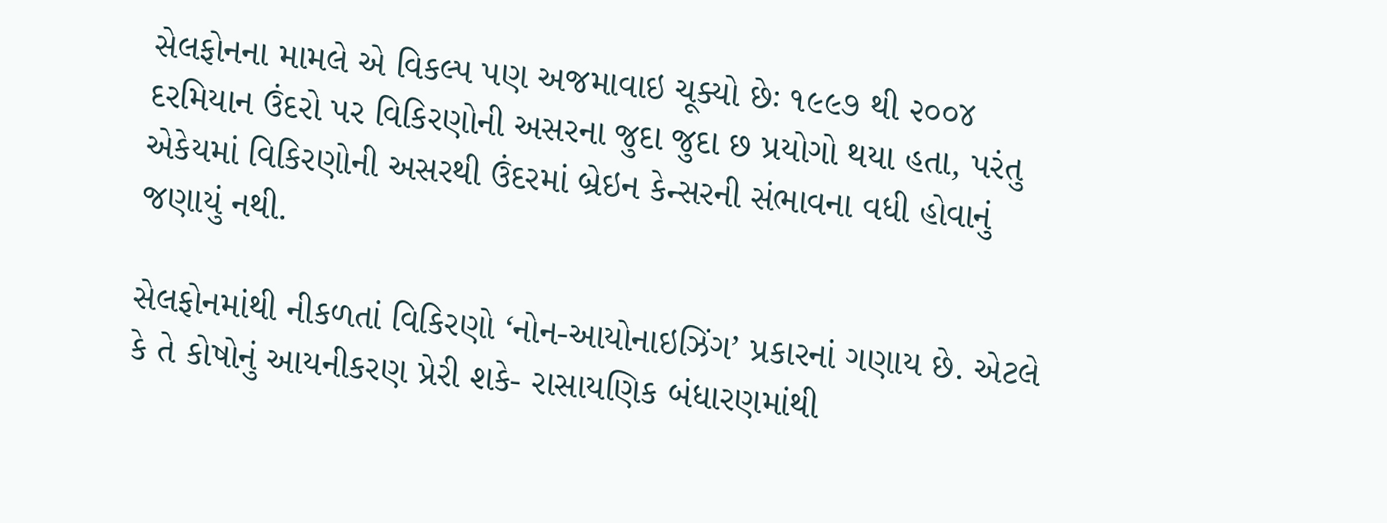સેલફોનના મામલે એ વિકલ્પ પણ અજમાવાઇ ચૂક્યો છેઃ ૧૯૯૭ થી ૨૦૦૪ દરમિયાન ઉંદરો પર વિકિરણોની અસરના જુદા જુદા છ પ્રયોગો થયા હતા, પરંતુ એકેયમાં વિકિરણોની અસરથી ઉંદરમાં બ્રેઇન કેન્સરની સંભાવના વધી હોવાનું જણાયું નથી.

સેલફોનમાંથી નીકળતાં વિકિરણો ‘નોન-આયોનાઇઝિંગ’ પ્રકારનાં ગણાય છે. એટલે કે તે કોષોનું આયનીકરણ પ્રેરી શકે- રાસાયણિક બંધારણમાંથી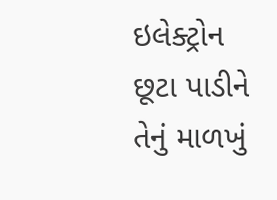ઇલેક્ટ્રોન છૂટા પાડીને તેનું માળખું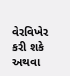વેરવિખેર કરી શકે અથવા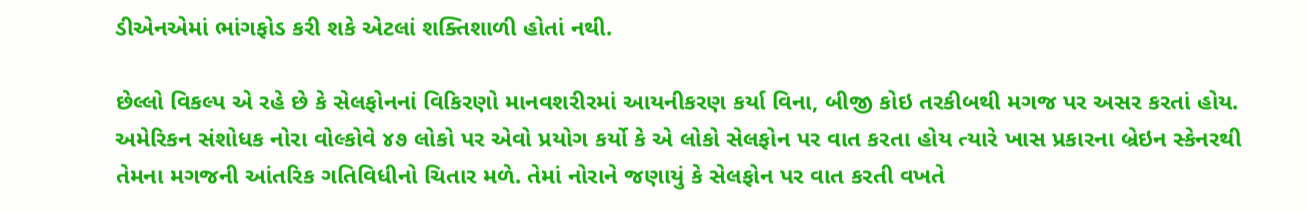ડીએનએમાં ભાંગફોડ કરી શકે એટલાં શક્તિશાળી હોતાં નથી.

છેલ્લો વિકલ્પ એ રહે છે કે સેલફોનનાં વિકિરણો માનવશરીરમાં આયનીકરણ કર્યા વિના, બીજી કોઇ તરકીબથી મગજ પર અસર કરતાં હોય. અમેરિકન સંશોધક નોરા વોલ્કોવે ૪૭ લોકો પર એવો પ્રયોગ કર્યો કે એ લોકો સેલફોન પર વાત કરતા હોય ત્યારે ખાસ પ્રકારના બ્રેઇન સ્કેનરથી તેમના મગજની આંતરિક ગતિવિધીનો ચિતાર મળે. તેમાં નોરાને જણાયું કે સેલફોન પર વાત કરતી વખતે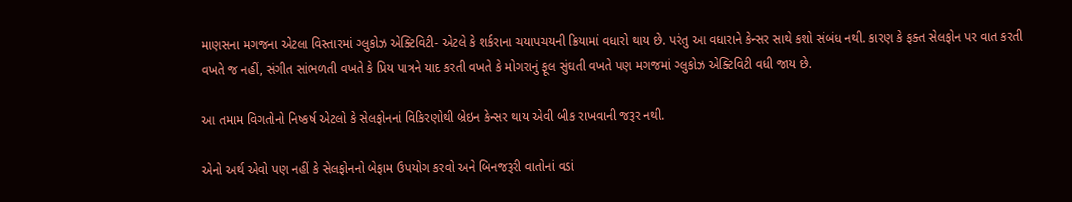માણસના મગજના એટલા વિસ્તારમાં ગ્લુકોઝ એક્ટિવિટી- એટલે કે શર્કરાના ચયાપચયની ક્રિયામાં વધારો થાય છે. પરંતુ આ વધારાને કેન્સર સાથે કશો સંબંધ નથી. કારણ કે ફક્ત સેલફોન પર વાત કરતી વખતે જ નહીં, સંગીત સાંભળતી વખતે કે પ્રિય પાત્રને યાદ કરતી વખતે કે મોગરાનું ફૂલ સુંઘતી વખતે પણ મગજમાં ગ્લુકોઝ એક્ટિવિટી વધી જાય છે.

આ તમામ વિગતોનો નિષ્કર્ષ એટલો કે સેલફોનનાં વિકિરણોથી બ્રેઇન કેન્સર થાય એવી બીક રાખવાની જરૂર નથી.

એનો અર્થ એવો પણ નહીં કે સેલફોનનો બેફામ ઉપયોગ કરવો અને બિનજરૂરી વાતોનાં વડાં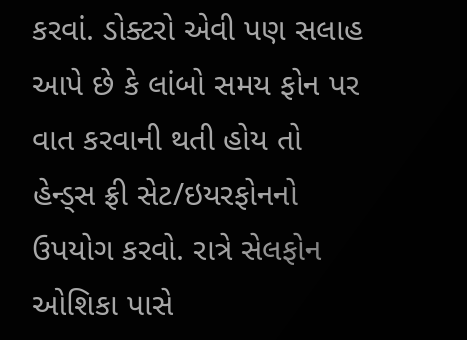કરવાં. ડોક્ટરો એવી પણ સલાહ આપે છે કે લાંબો સમય ફોન પર વાત કરવાની થતી હોય તો હેન્ડ્‌સ ફ્રી સેટ/ઇયરફોનનો ઉપયોગ કરવો. રાત્રે સેલફોન ઓશિકા પાસે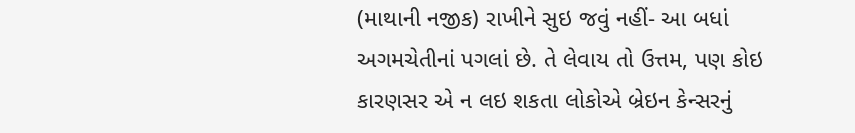(માથાની નજીક) રાખીને સુઇ જવું નહીં- આ બધાં અગમચેતીનાં પગલાં છે. તે લેવાય તો ઉત્તમ, પણ કોઇ કારણસર એ ન લઇ શકતા લોકોએ બ્રેઇન કેન્સરનું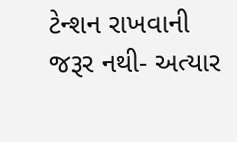ટેન્શન રાખવાની જરૂર નથી- અત્યાર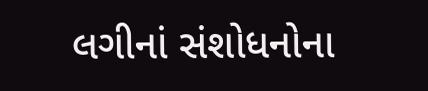લગીનાં સંશોધનોના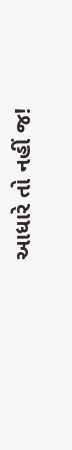આધારે તો નહીં જ!